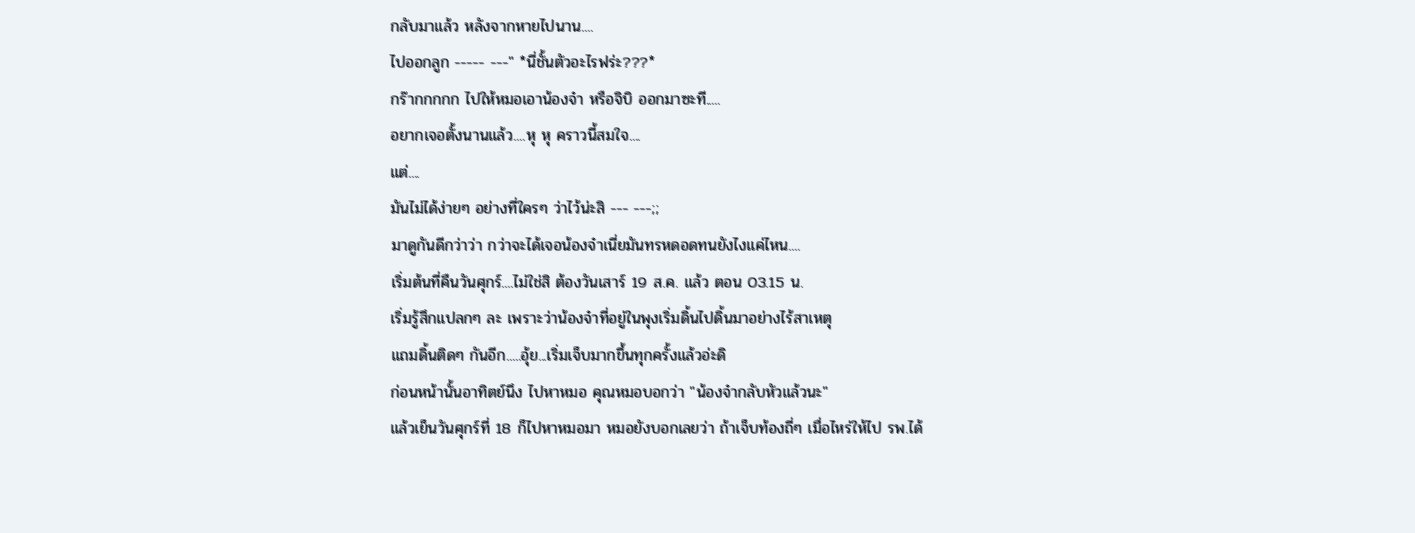กลับมาแล้ว หลังจากหายไปนาน....
ไปออกลูก ----- ---" *นี่ชั้นตัวอะไรฟร่ะ???*
กร๊ากกกกก ไปให้หมอเอาน้องจ๋า หรือจิบิ ออกมาซะที.....
อยากเจอตั้งนานแล้ว....หุ หุ คราวนี้สมใจ....
แต่....
มันไม่ได้ง่ายๆ อย่างที่ใครๆ ว่าไว้น่ะสิ --- ---;;
มาดูกันดีกว่าว่า กว่าจะได้เจอน้องจ๋าเนี่ยมันทรหดอดทนยังไงแค่ไหน....
เริ่มต้นที่คืนวันศุกร์....ไม่ใช่สิ ต้องวันเสาร์ 19 ส.ค. แล้ว ตอน 03.15 น.
เริ่มรู้สึกแปลกๆ ละ เพราะว่าน้องจ๋าที่อยู่ในพุงเริ่มดิ้นไปดิ้นมาอย่างไร้สาเหตุ
แถมดิ้นติดๆ กันอีก.....อุ้ย...เริ่มเจ็บมากขึ้นทุกครั้งแล้วอ่ะดิ
ก่อนหน้านั้นอาทิตย์นึง ไปหาหมอ คุณหมอบอกว่า "น้องจ๋ากลับหัวแล้วนะ"
แล้วเย็นวันศุกร์ที่ 18 ก็ไปหาหมอมา หมอยังบอกเลยว่า ถ้าเจ็บท้องถี่ๆ เมื่อไหร่ให้ไป รพ.ได้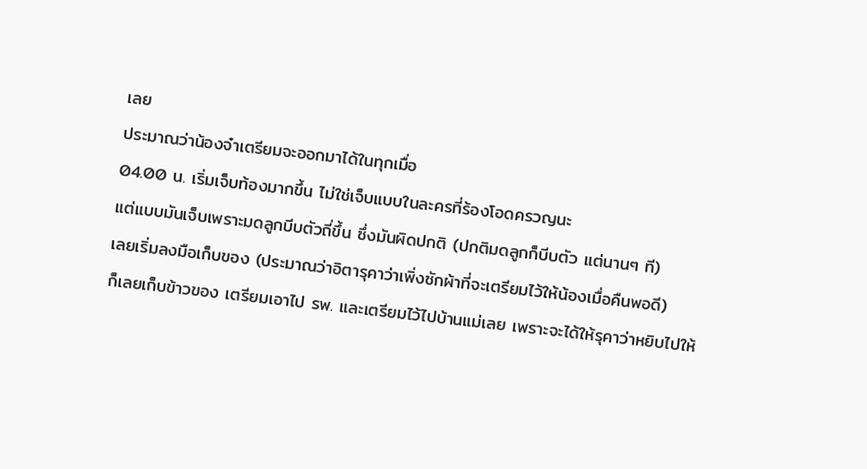เลย
ประมาณว่าน้องจ๋าเตรียมจะออกมาได้ในทุกเมื่อ
04.00 น. เริ่มเจ็บท้องมากขึ้น ไม่ใช่เจ็บแบบในละครที่ร้องโอดครวญนะ
แต่แบบมันเจ็บเพราะมดลูกบีบตัวถี่ขึ้น ซึ่งมันผิดปกติ (ปกติมดลูกก็บีบตัว แต่นานๆ ที)
เลยเริ่มลงมือเก็บของ (ประมาณว่าอิตารุคาว่าเพิ่งซักผ้าที่จะเตรียมไว้ให้น้องเมื่อคืนพอดี)
ก็เลยเก็บข้าวของ เตรียมเอาไป รพ. และเตรียมไว้ไปบ้านแม่เลย เพราะจะได้ให้รุคาว่าหยิบไปให้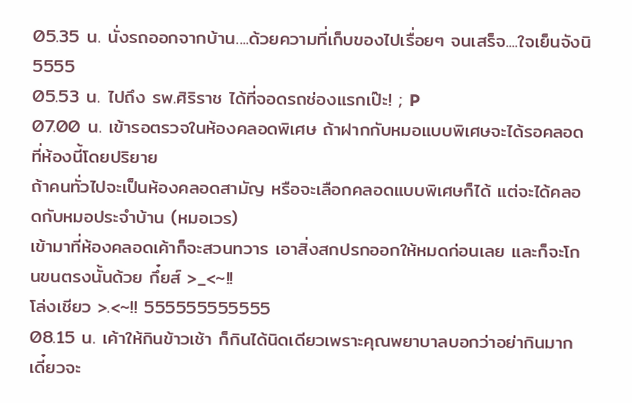05.35 น. นั่งรถออกจากบ้าน....ด้วยความที่เก็บของไปเรื่อยๆ จนเสร็จ....ใจเย็นจังนิ 5555
05.53 น. ไปถึง รพ.ศิริราช ได้ที่จอดรถช่องแรกเป๊ะ! ; P
07.00 น. เข้ารอตรวจในห้องคลอดพิเศษ ถ้าฝากกับหมอแบบพิเศษจะได้รอคลอดที่ห้องนี้โดยปริยาย
ถ้าคนทั่วไปจะเป็นห้องคลอดสามัญ หรือจะเลือกคลอดแบบพิเศษก็ได้ แต่จะได้คลอดกับหมอประจำบ้าน (หมอเวร)
เข้ามาที่ห้องคลอดเค้าก็จะสวนทวาร เอาสิ่งสกปรกออกให้หมดก่อนเลย และก็จะโกนขนตรงนั้นด้วย กึ๋ยส์ >_<~!!
โล่งเชียว >.<~!! 555555555555
08.15 น. เค้าให้กินข้าวเช้า ก็กินได้นิดเดียวเพราะคุณพยาบาลบอกว่าอย่ากินมาก เดี๋ยวจะ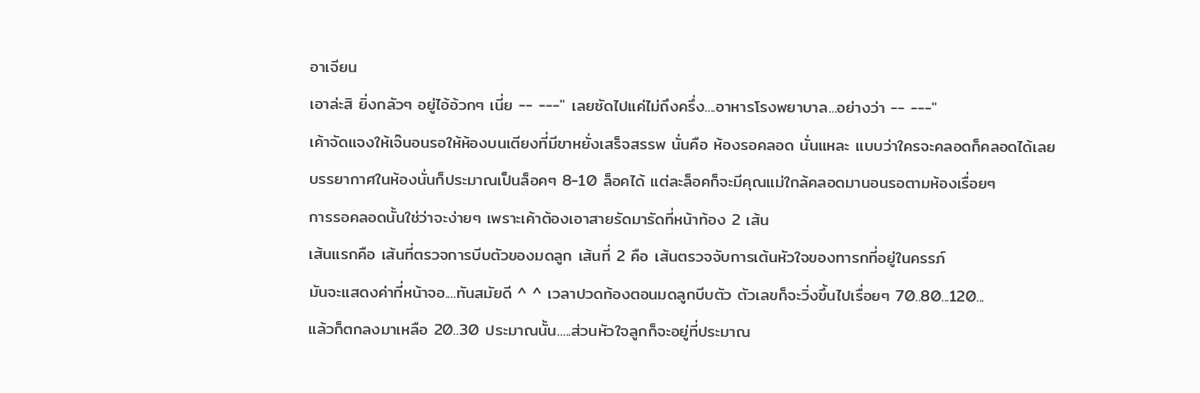อาเจียน
เอาล่ะสิ ยิ่งกลัวๆ อยู่ไอ้อ้วกๆ เนี่ย -- ---" เลยซัดไปแค่ไม่ถึงครึ่ง....อาหารโรงพยาบาล...อย่างว่า -- ---"
เค้าจัดแจงให้เจ๊นอนรอให้ห้องบนเตียงที่มีขาหยั่งเสร็จสรรพ นั่นคือ ห้องรอคลอด นั่นแหละ แบบว่าใครจะคลอดก็คลอดได้เลย
บรรยากาศในห้องนั่นก็ประมาณเป็นล็อคๆ 8-10 ล็อคได้ แต่ละล็อคก็จะมีคุณแม่ใกล้คลอดมานอนรอตามห้องเรื่อยๆ
การรอคลอดนั้นใช่ว่าจะง่ายๆ เพราะเค้าต้องเอาสายรัดมารัดที่หน้าท้อง 2 เส้น
เส้นแรกคือ เส้นที่ตรวจการบีบตัวของมดลูก เส้นที่ 2 คือ เส้นตรวจจับการเต้นหัวใจของทารกที่อยู่ในครรภ์
มันจะแสดงค่าที่หน้าจอ....ทันสมัยดี ^ ^ เวลาปวดท้องตอนมดลูกบีบตัว ตัวเลขก็จะวิ่งขึ้นไปเรื่อยๆ 70..80...120...
แล้วก็ตกลงมาเหลือ 20..30 ประมาณนั้น.....ส่วนหัวใจลูกก็จะอยู่ที่ประมาณ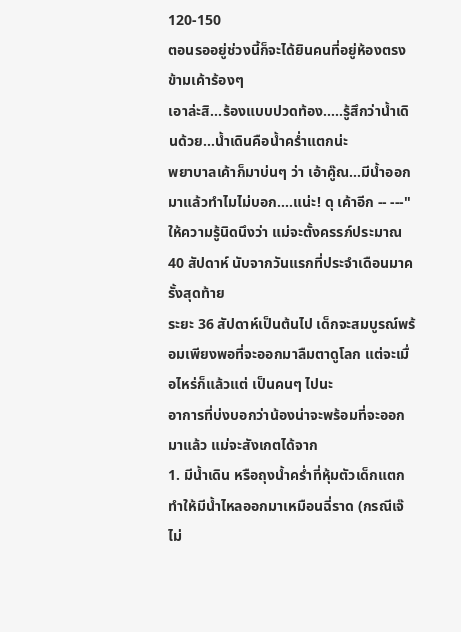120-150
ตอนรออยู่ช่วงนี้ก็จะได้ยินคนที่อยู่ห้องตรงข้ามเค้าร้องๆ
เอาล่ะสิ...ร้องแบบปวดท้อง.....รู้สึกว่าน้ำเดินด้วย...น้ำเดินคือน้ำคร่ำแตกน่ะ
พยาบาลเค้าก็มาบ่นๆ ว่า เอ้าคู๊ณ...มีน้ำออกมาแล้วทำไมไม่บอก....แน่ะ! ดุ เค้าอีก -- ---"
ให้ความรู้นิดนึงว่า แม่จะตั้งครรภ์ประมาณ 40 สัปดาห์ นับจากวันแรกที่ประจำเดือนมาครั้งสุดท้าย
ระยะ 36 สัปดาห์เป็นต้นไป เด็กจะสมบูรณ์พร้อมเพียงพอที่จะออกมาลืมตาดูโลก แต่จะเมื่อไหร่ก็แล้วแต่ เป็นคนๆ ไปนะ
อาการที่บ่งบอกว่าน้องน่าจะพร้อมที่จะออกมาแล้ว แม่จะสังเกตได้จาก
1. มีน้ำเดิน หรือถุงน้ำคร่ำที่หุ้มตัวเด็กแตก ทำให้มีน้ำไหลออกมาเหมือนฉี่ราด (กรณีเจ๊ไม่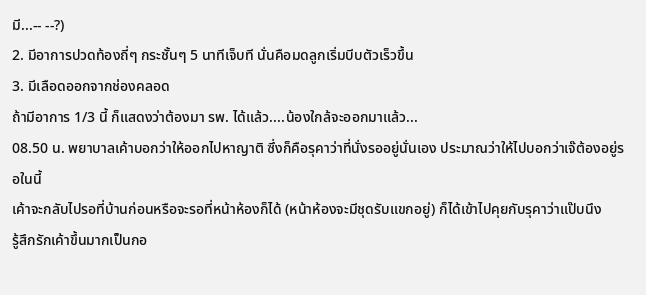มี...-- --?)
2. มีอาการปวดท้องถี่ๆ กระชั้นๆ 5 นาทีเจ็บที นั่นคือมดลูกเริ่มบีบตัวเร็วขึ้น
3. มีเลือดออกจากช่องคลอด
ถ้ามีอาการ 1/3 นี้ ก็แสดงว่าต้องมา รพ. ได้แล้ว....น้องใกล้จะออกมาแล้ว...
08.50 น. พยาบาลเค้าบอกว่าให้ออกไปหาญาติ ซึ่งก็คือรุคาว่าที่นั่งรออยู่นั่นเอง ประมาณว่าให้ไปบอกว่าเจ๊ต้องอยู่รอในนี้
เค้าจะกลับไปรอที่บ้านก่อนหรือจะรอที่หน้าห้องก็ได้ (หน้าห้องจะมีชุดรับแขกอยู่) ก็ได้เข้าไปคุยกับรุคาว่าแป๊บนึง
รู้สึกรักเค้าขึ้นมากเป็นกอ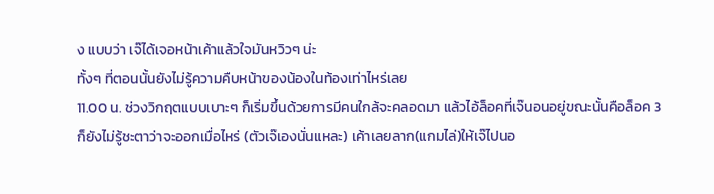ง แบบว่า เจ๊ได้เจอหน้าเค้าแล้วใจมันหวิวๆ น่ะ
ทั้งๆ ที่ตอนนั้นยังไม่รู้ความคืบหน้าของน้องในท้องเท่าไหร่เลย
11.00 น. ช่วงวิกฤตแบบเบาะๆ ก็เริ่มขึ้นด้วยการมีคนใกล้จะคลอดมา แล้วไอ้ล็อคที่เจ๊นอนอยู่ขณะนั้นคือล็อค 3
ก็ยังไม่รู้ชะตาว่าจะออกเมื่อไหร่ (ตัวเจ๊เองนั่นแหละ) เค้าเลยลาก(แกมไล่)ให้เจ๊ไปนอ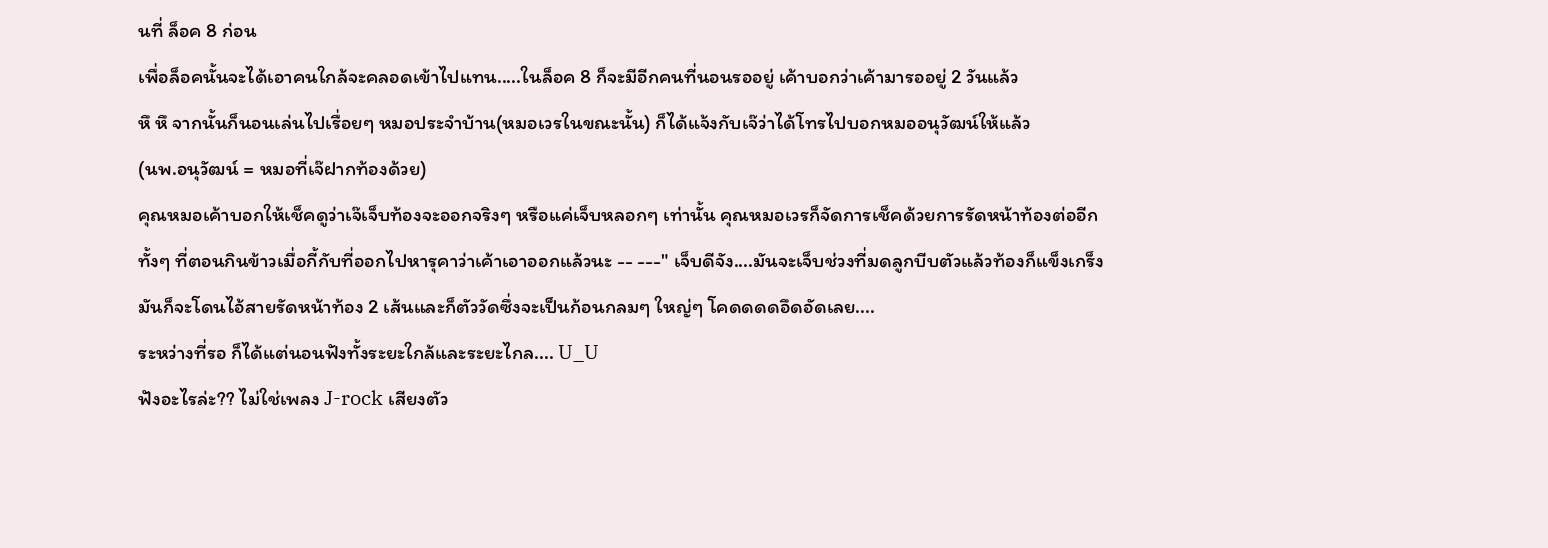นที่ ล็อค 8 ก่อน
เพื่อล็อคนั้นจะได้เอาคนใกล้จะคลอดเข้าไปแทน.....ในล็อค 8 ก็จะมีอีกคนที่นอนรออยู่ เค้าบอกว่าเค้ามารออยู่ 2 วันแล้ว
หึ หึ จากนั้นก็นอนเล่นไปเรื่อยๆ หมอประจำบ้าน(หมอเวรในขณะนั้น) ก็ได้แจ้งกับเจ๊ว่าได้โทรไปบอกหมออนุวัฒน์ให้แล้ว
(นพ.อนุวัฒน์ = หมอที่เจ๊ฝากท้องด้วย)
คุณหมอเค้าบอกให้เช็คดูว่าเจ๊เจ็บท้องจะออกจริงๆ หรือแค่เจ็บหลอกๆ เท่านั้น คุณหมอเวรก็จัดการเช็คด้วยการรัดหน้าท้องต่ออีก
ทั้งๆ ที่ตอนกินข้าวเมื่อกี้กับที่ออกไปหารุคาว่าเค้าเอาออกแล้วนะ -- ---" เจ็บดีจัง....มันจะเจ็บช่วงที่มดลูกบีบตัวแล้วท้องก็แข็งเกร็ง
มันก็จะโดนไอ้สายรัดหน้าท้อง 2 เส้นและก็ตัววัดซึ่งจะเป็นก้อนกลมๆ ใหญ่ๆ โคดดดดอึดอัดเลย....
ระหว่างที่รอ ก็ได้แต่นอนฟังทั้งระยะใกล้และระยะไกล.... U_U
ฟังอะไรล่ะ?? ไม่ใช่เพลง J-rock เสียงตัว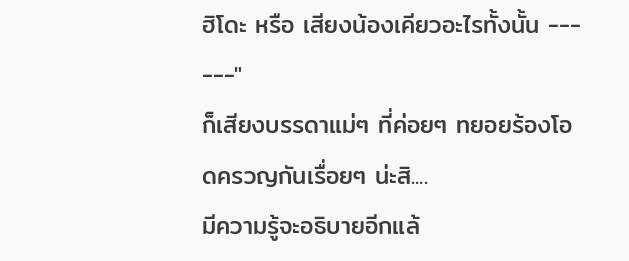ฮิโดะ หรือ เสียงน้องเคียวอะไรทั้งนั้น --- ---"
ก็เสียงบรรดาแม่ๆ ที่ค่อยๆ ทยอยร้องโอดครวญกันเรื่อยๆ น่ะสิ....
มีความรู้จะอธิบายอีกแล้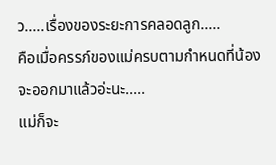ว.....เรื่องของระยะการคลอดลูก.....
คือเมื่อครรภ์ของแม่ครบตามกำหนดที่น้องจะออกมาแล้วอ่ะนะ.....
แม่ก็จะ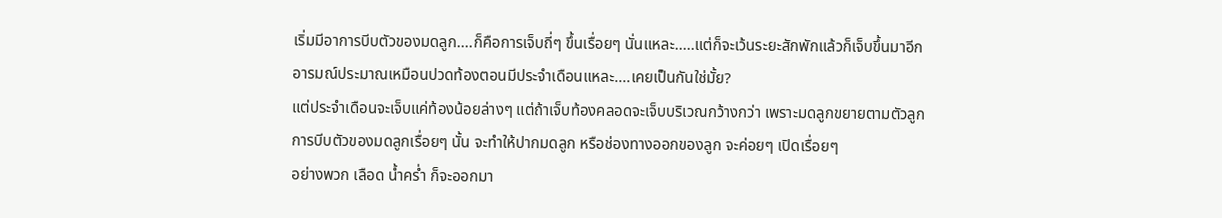เริ่มมีอาการบีบตัวของมดลูก....ก็คือการเจ็บถี่ๆ ขึ้นเรื่อยๆ นั่นแหละ.....แต่ก็จะเว้นระยะสักพักแล้วก็เจ็บขึ้นมาอีก
อารมณ์ประมาณเหมือนปวดท้องตอนมีประจำเดือนแหละ....เคยเป็นกันใช่มั้ย?
แต่ประจำเดือนจะเจ็บแค่ท้องน้อยล่างๆ แต่ถ้าเจ็บท้องคลอดจะเจ็บบริเวณกว้างกว่า เพราะมดลูกขยายตามตัวลูก
การบีบตัวของมดลูกเรื่อยๆ นั้น จะทำให้ปากมดลูก หรือช่องทางออกของลูก จะค่อยๆ เปิดเรื่อยๆ
อย่างพวก เลือด น้ำคร่ำ ก็จะออกมา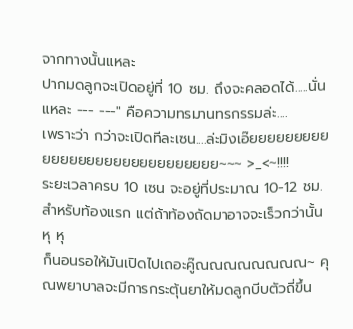จากทางนั้นแหละ
ปากมดลูกจะเปิดอยู่ที่ 10 ซม. ถึงจะคลอดได้.....นั่นแหละ --- ---" คือความทรมานทรกรรมล่ะ....
เพราะว่า กว่าจะเปิดทีละเซน....ล่ะมิงเอ๊ยยยยยยยยยยยยยยยยยยยยยยยยยยยยย~~~ >_<~!!!!
ระยะเวลาครบ 10 เซน จะอยู่ที่ประมาณ 10-12 ชม. สำหรับท้องแรก แต่ถ้าท้องถัดมาอาจจะเร็วกว่านั้น หุ หุ
ก็นอนรอให้มันเปิดไปเถอะคู๊ณณณณณณณณ~ คุณพยาบาลจะมีการกระตุ้นยาให้มดลูกบีบตัวถี่ขึ้น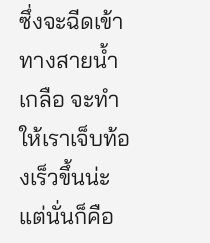ซึ่งจะฉีดเข้าทางสายน้ำเกลือ จะทำให้เราเจ็บท้องเร็วขึ้นน่ะ แต่นั่นก็คือ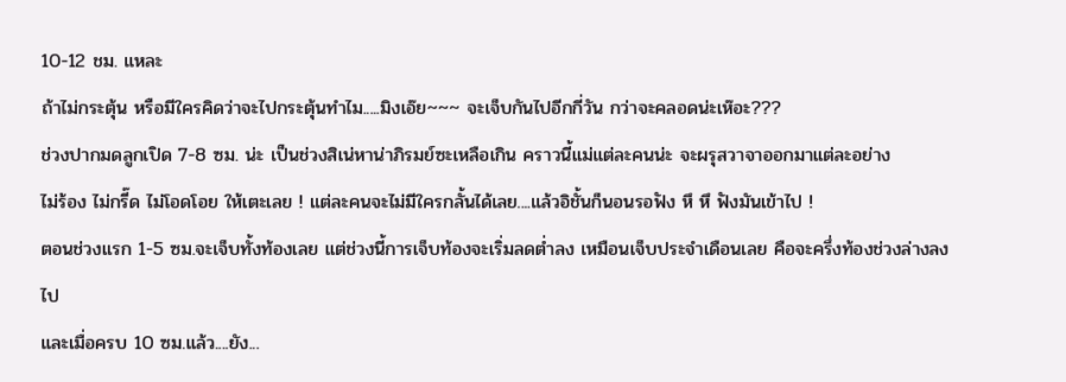10-12 ชม. แหละ
ถ้าไม่กระตุ้น หรือมีใครคิดว่าจะไปกระตุ้นทำไม.....มิงเอ๊ย~~~ จะเจ็บกันไปอีกกี่วัน กว่าจะคลอดน่ะเห๊อะ???
ช่วงปากมดลูกเปิด 7-8 ซม. น่ะ เป็นช่วงสิเน่หาน่าภิรมย์ซะเหลือเกิน คราวนี้แม่แต่ละคนน่ะ จะผรุสวาจาออกมาแต่ละอย่าง
ไม่ร้อง ไม่กรี๊ด ไม่โอดโอย ให้เตะเลย ! แต่ละคนจะไม่มีใครกลั้นได้เลย....แล้วอิชั้นก็นอนรอฟัง หึ หึ ฟังมันเข้าไป !
ตอนช่วงแรก 1-5 ซม.จะเจ็บทั้งท้องเลย แต่ช่วงนี้การเจ็บท้องจะเริ่มลดต่ำลง เหมือนเจ็บประจำเดือนเลย คือจะครึ่งท้องช่วงล่างลงไป
และเมื่อครบ 10 ซม.แล้ว....ยัง...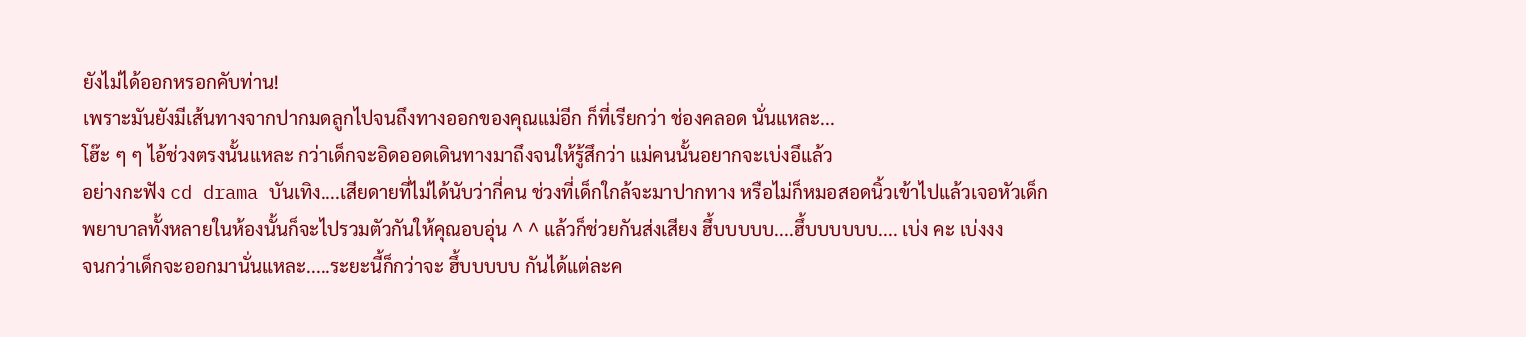ยังไม่ได้ออกหรอกคับท่าน!
เพราะมันยังมีเส้นทางจากปากมดลูกไปจนถึงทางออกของคุณแม่อีก ก็ที่เรียกว่า ช่องคลอด นั่นแหละ...
โฮ๊ะ ๆ ๆ ไอ้ช่วงตรงนั้นแหละ กว่าเด็กจะอิดออดเดินทางมาถึงจนให้รู้สึกว่า แม่คนนั้นอยากจะเบ่งอึแล้ว
อย่างกะฟัง cd drama บันเทิง....เสียดายที่ไม่ได้นับว่ากี่คน ช่วงที่เด็กใกล้จะมาปากทาง หรือไม่ก็หมอสอดนิ้วเข้าไปแล้วเจอหัวเด็ก
พยาบาลทั้งหลายในห้องนั้นก็จะไปรวมตัวกันให้คุณอบอุ่น ^ ^ แล้วก็ช่วยกันส่งเสียง ฮึ้บบบบบ....ฮึ้บบบบบบ.... เบ่ง คะ เบ่งงง
จนกว่าเด็กจะออกมานั่นแหละ.....ระยะนี้ก็กว่าจะ ฮึ้บบบบบ กันได้แต่ละค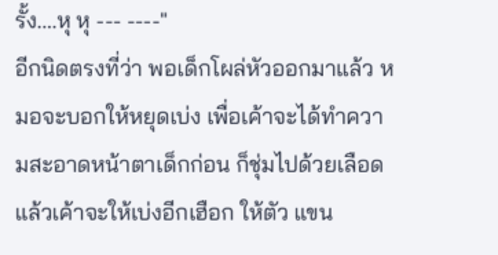รั้ง....หุ หุ --- ----"
อีกนิดตรงที่ว่า พอเด็กโผล่หัวออกมาแล้ว หมอจะบอกให้หยุดเบ่ง เพื่อเค้าจะได้ทำความสะอาดหน้าตาเด็กก่อน ก็ชุ่มไปด้วยเลือด
แล้วเค้าจะให้เบ่งอีกเฮือก ให้ตัว แขน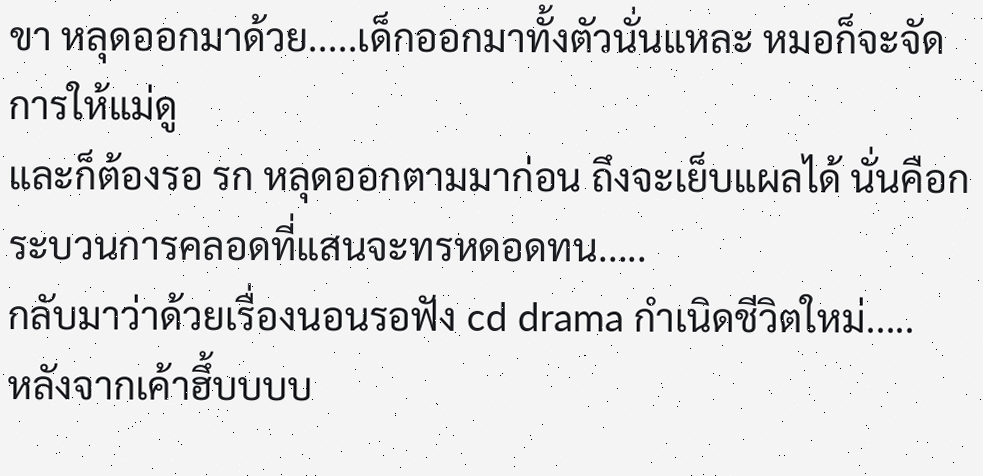ขา หลุดออกมาด้วย.....เด็กออกมาทั้งตัวนั่นแหละ หมอก็จะจัดการให้แม่ดู
และก็ต้องรอ รก หลุดออกตามมาก่อน ถึงจะเย็บแผลได้ นั่นคือกระบวนการคลอดที่แสนจะทรหดอดทน.....
กลับมาว่าด้วยเรื่องนอนรอฟัง cd drama กำเนิดชีวิตใหม่.....
หลังจากเค้าฮึ้บบบบ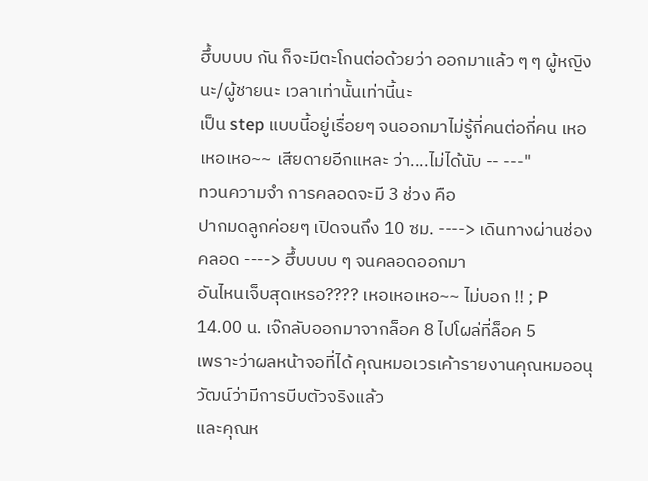ฮึ้บบบบ กัน ก็จะมีตะโกนต่อด้วยว่า ออกมาแล้ว ๆ ๆ ผู้หญิงนะ/ผู้ชายนะ เวลาเท่านั้นเท่านี้นะ
เป็น step แบบนี้อยู่เรื่อยๆ จนออกมาไม่รู้กี่คนต่อกี่คน เหอเหอเหอ~~ เสียดายอีกแหละ ว่า....ไม่ได้นับ -- ---"
ทวนความจำ การคลอดจะมี 3 ช่วง คือ
ปากมดลูกค่อยๆ เปิดจนถึง 10 ซม. ----> เดินทางผ่านช่องคลอด ----> ฮึ้บบบบ ๆ จนคลอดออกมา
อันไหนเจ็บสุดเหรอ???? เหอเหอเหอ~~ ไม่บอก !! ; P
14.00 น. เจ๊กลับออกมาจากล็อค 8 ไปโผล่ที่ล็อค 5
เพราะว่าผลหน้าจอที่ได้ คุณหมอเวรเค้ารายงานคุณหมออนุวัฒน์ว่ามีการบีบตัวจริงแล้ว
และคุณห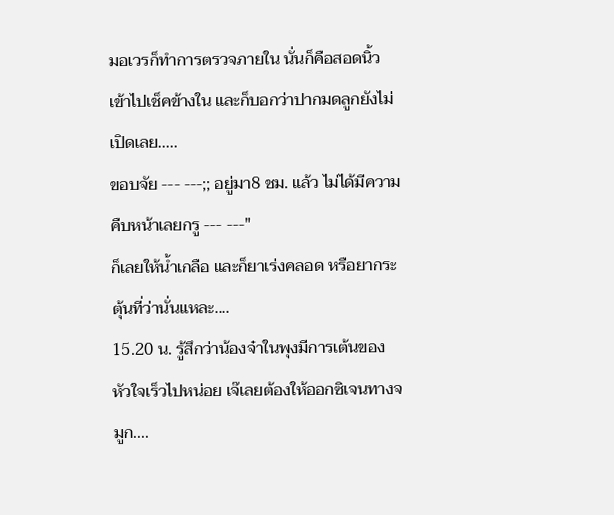มอเวรก็ทำการตรวจภายใน นั่นก็คือสอดนิ้วเข้าไปเช็คข้างใน และก็บอกว่าปากมดลูกยังไม่เปิดเลย.....
ขอบจัย --- ---;; อยู่มา8 ชม. แล้ว ไม่ได้มีความคืบหน้าเลยกรู --- ---"
ก็เลยให้น้ำเกลือ และก็ยาเร่งคลอด หรือยากระตุ้นที่ว่านั่นแหละ....
15.20 น. รู้สึกว่าน้องจ๋าในพุงมีการเต้นของหัวใจเร็วไปหน่อย เจ๊เลยต้องให้ออกซิเจนทางจมูก....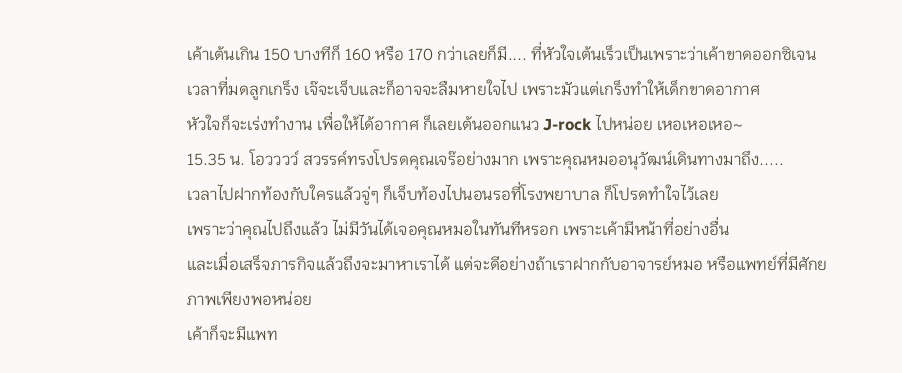เค้าเต้นเกิน 150 บางทีก็ 160 หรือ 170 กว่าเลยก็มี.... ที่หัวใจเต้นเร็วเป็นเพราะว่าเค้าขาดออกซิเจน
เวลาที่มดลูกเกร็ง เจ๊จะเจ็บและก็อาจจะลืมหายใจไป เพราะมัวแต่เกร็งทำให้เด็กขาดอากาศ
หัวใจก็จะเร่งทำงาน เพื่อให้ได้อากาศ ก็เลยเต้นออกแนว J-rock ไปหน่อย เหอเหอเหอ~
15.35 น. โอวววว์ สวรรค์ทรงโปรดคุณเจร๊อย่างมาก เพราะคุณหมออนุวัฒน์เดินทางมาถึง.....
เวลาไปฝากท้องกับใครแล้วจู่ๆ ก็เจ็บท้องไปนอนรอที่โรงพยาบาล ก็โปรดทำใจไว้เลย
เพราะว่าคุณไปถึงแล้ว ไม่มีวันได้เจอคุณหมอในทันทีหรอก เพราะเค้ามีหน้าที่อย่างอื่น
และเมื่อเสร็จภารกิจแล้วถึงจะมาหาเราได้ แต่จะดีอย่างถ้าเราฝากกับอาจารย์หมอ หรือแพทย์ที่มีศักยภาพเพียงพอหน่อย
เค้าก็จะมีแพท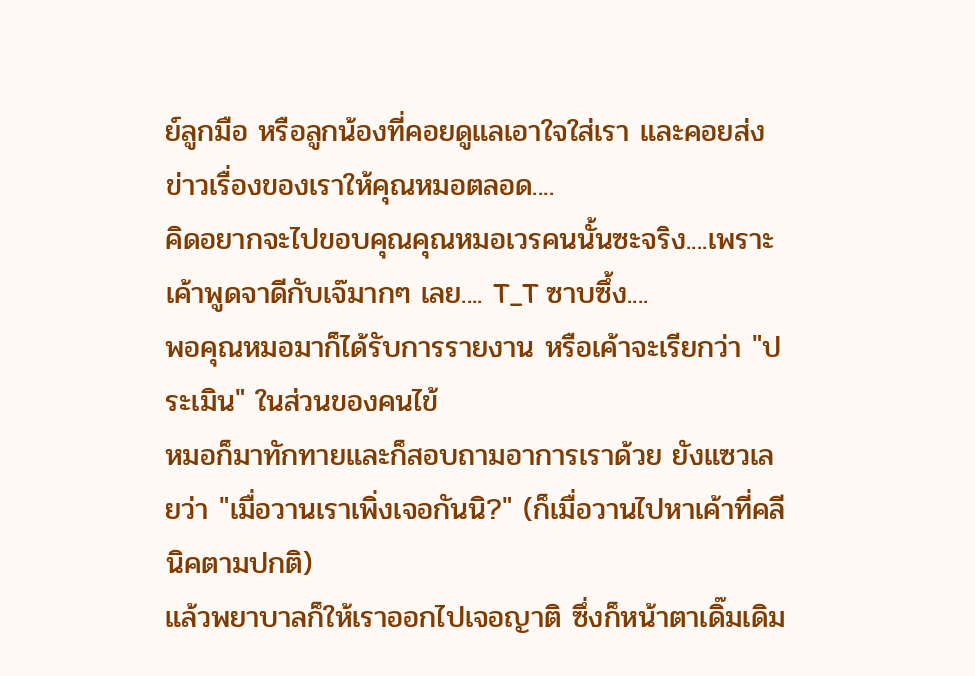ย์ลูกมือ หรือลูกน้องที่คอยดูแลเอาใจใส่เรา และคอยส่งข่าวเรื่องของเราให้คุณหมอตลอด....
คิดอยากจะไปขอบคุณคุณหมอเวรคนนั้นซะจริง....เพราะเค้าพูดจาดีกับเจ๊มากๆ เลย.... T_T ซาบซึ้ง....
พอคุณหมอมาก็ได้รับการรายงาน หรือเค้าจะเรียกว่า "ประเมิน" ในส่วนของคนไข้
หมอก็มาทักทายและก็สอบถามอาการเราด้วย ยังแซวเลยว่า "เมื่อวานเราเพิ่งเจอกันนิ?" (ก็เมื่อวานไปหาเค้าที่คลีนิคตามปกติ)
แล้วพยาบาลก็ให้เราออกไปเจอญาติ ซึ่งก็หน้าตาเดิ๊มเดิม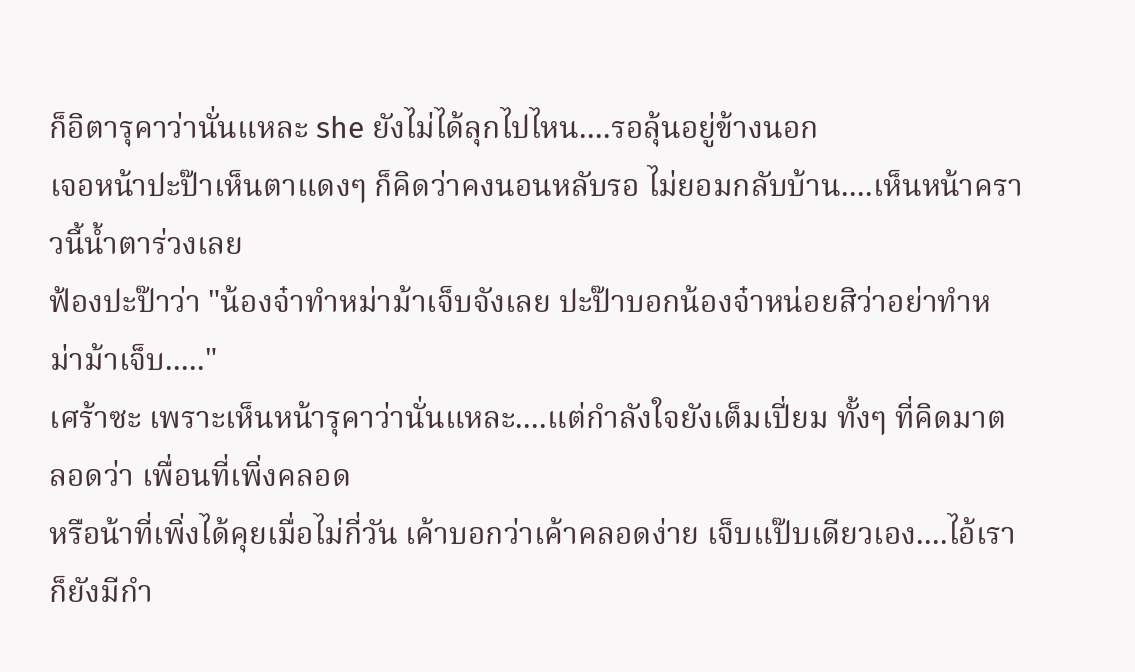ก็อิตารุคาว่านั่นแหละ she ยังไม่ได้ลุกไปไหน....รอลุ้นอยู่ข้างนอก
เจอหน้าปะป๊าเห็นตาแดงๆ ก็คิดว่าคงนอนหลับรอ ไม่ยอมกลับบ้าน....เห็นหน้าคราวนี้น้ำตาร่วงเลย
ฟ้องปะป๊าว่า "น้องจ๋าทำหม่าม้าเจ็บจังเลย ปะป๊าบอกน้องจ๋าหน่อยสิว่าอย่าทำหม่าม้าเจ็บ....."
เศร้าซะ เพราะเห็นหน้ารุคาว่านั่นแหละ....แต่กำลังใจยังเต็มเปี่ยม ทั้งๆ ที่คิดมาตลอดว่า เพื่อนที่เพิ่งคลอด
หรือน้าที่เพิ่งได้คุยเมื่อไม่กี่วัน เค้าบอกว่าเค้าคลอดง่าย เจ็บแป๊บเดียวเอง....ไอ้เราก็ยังมีกำ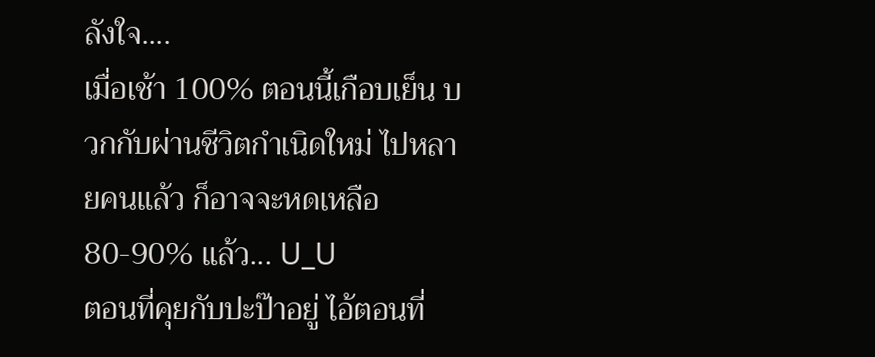ลังใจ....
เมื่อเช้า 100% ตอนนี้เกือบเย็น บวกกับผ่านชีวิตกำเนิดใหม่ ไปหลายคนแล้ว ก็อาจจะหดเหลือ 80-90% แล้ว... U_U
ตอนที่คุยกับปะป๊าอยู่ ไอ้ตอนที่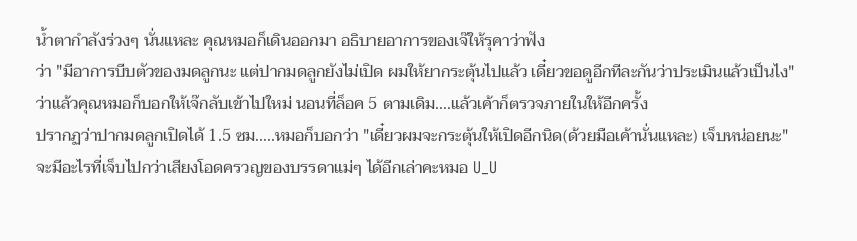น้ำตากำลังร่วงๆ นั่นแหละ คุณหมอก็เดินออกมา อธิบายอาการของเจ๊ให้รุคาว่าฟัง
ว่า "มีอาการบีบตัวของมดลูกนะ แต่ปากมดลูกยังไม่เปิด ผมให้ยากระตุ้นไปแล้ว เดี๋ยวขอดูอีกทีละกันว่าประเมินแล้วเป็นไง"
ว่าแล้วคุณหมอก็บอกให้เจ๊กลับเข้าไปใหม่ นอนที่ล็อค 5 ตามเดิม....แล้วเค้าก็ตรวจภายในให้อีกครั้ง
ปรากฏว่าปากมดลูกเปิดได้ 1.5 ซม.....หมอก็บอกว่า "เดี๋ยวผมจะกระตุ้นให้เปิดอีกนิด(ด้วยมือเค้านั่นแหละ) เจ็บหน่อยนะ"
จะมีอะไรที่เจ็บไปกว่าเสียงโอดครวญของบรรดาแม่ๆ ได้อีกเล่าคะหมอ U_U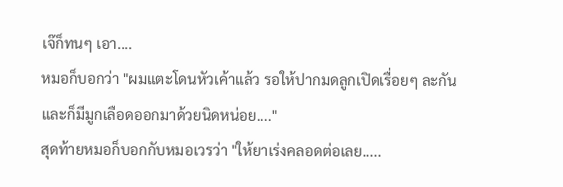เจ๊ก็ทนๆ เอา....
หมอก็บอกว่า "ผมแตะโดนหัวเค้าแล้ว รอให้ปากมดลูกเปิดเรื่อยๆ ละกัน และก็มีมูกเลือดออกมาด้วยนิดหน่อย...."
สุดท้ายหมอก็บอกกับหมอเวรว่า "ให้ยาเร่งคลอดต่อเลย.....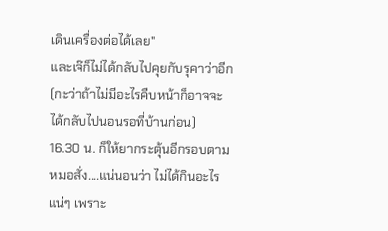เดินเครื่องต่อได้เลย"
และเจ๊ก็ไม่ได้กลับไปคุยกับรุคาว่าอีก (กะว่าถ้าไม่มีอะไรคืบหน้าก็อาจจะได้กลับไปนอนรอที่บ้านก่อน)
16.30 น. ก็ให้ยากระตุ้นอีกรอบตามหมอสั่ง....แน่นอนว่า ไม่ได้กินอะไรแน่ๆ เพราะ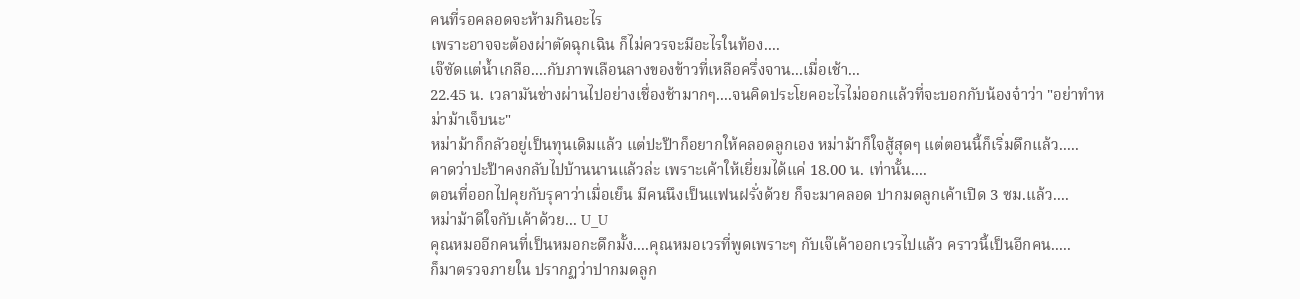คนที่รอคลอดจะห้ามกินอะไร
เพราะอาจจะต้องผ่าตัดฉุกเฉิน ก็ไม่ควรจะมีอะไรในท้อง....
เจ๊ซัดแต่น้ำเกลือ....กับภาพเลือนลางของข้าวที่เหลือครึ่งจาน...เมื่อเช้า...
22.45 น. เวลามันช่างผ่านไปอย่างเชื่องช้ามากๆ....จนคิดประโยคอะไรไม่ออกแล้วที่จะบอกกับน้องจ๋าว่า "อย่าทำหม่าม้าเจ็บนะ"
หม่าม้าก็กลัวอยู่เป็นทุนเดิมแล้ว แต่ปะป๊าก็อยากให้คลอดลูกเอง หม่าม้าก็ใจสู้สุดๆ แต่ตอนนี้ก็เริ่มดึกแล้ว.....
คาดว่าปะป๊าคงกลับไปบ้านนานแล้วล่ะ เพราะเค้าให้เยี่ยมได้แค่ 18.00 น. เท่านั้น....
ตอนที่ออกไปคุยกับรุคาว่าเมื่อเย็น มีคนนึงเป็นแฟนฝรั่งด้วย ก็จะมาคลอด ปากมดลูกเค้าเปิด 3 ซม.แล้ว....
หม่าม้าดีใจกับเค้าด้วย... U_U
คุณหมออีกคนที่เป็นหมอกะดึกมั้ง....คุณหมอเวรที่พูดเพราะๆ กับเจ๊เค้าออกเวรไปแล้ว คราวนี้เป็นอีกคน.....
ก็มาตรวจภายใน ปรากฏว่าปากมดลูก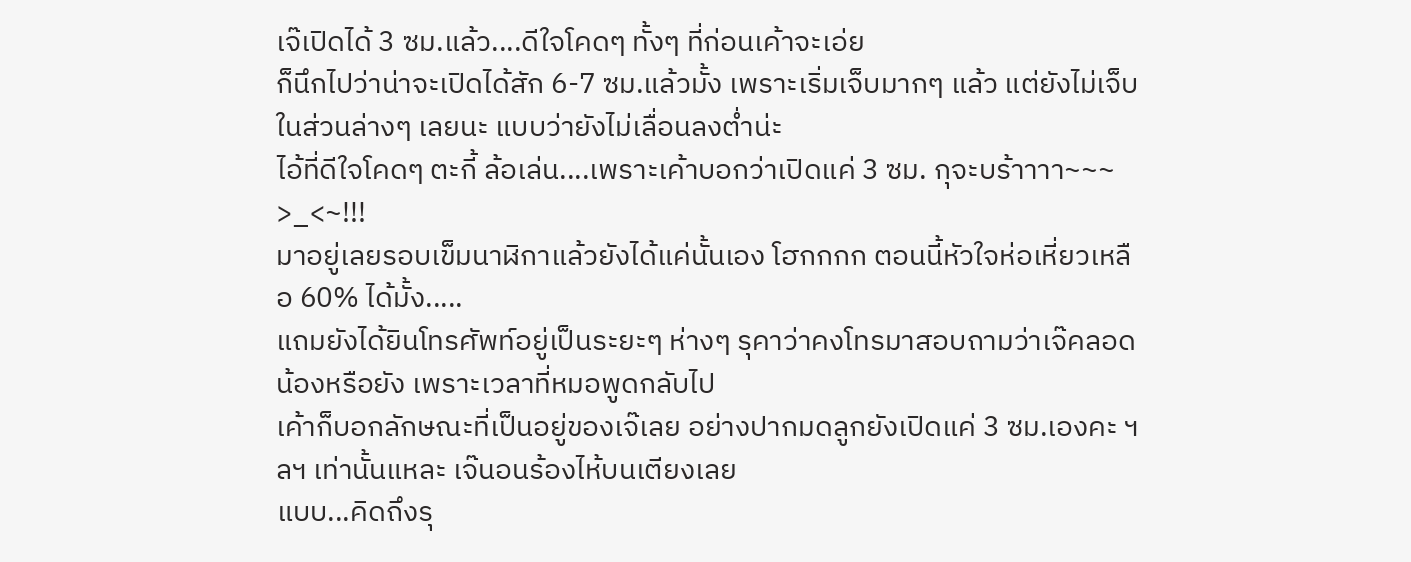เจ๊เปิดได้ 3 ซม.แล้ว....ดีใจโคดๆ ทั้งๆ ที่ก่อนเค้าจะเอ่ย
ก็นึกไปว่าน่าจะเปิดได้สัก 6-7 ซม.แล้วมั้ง เพราะเริ่มเจ็บมากๆ แล้ว แต่ยังไม่เจ็บในส่วนล่างๆ เลยนะ แบบว่ายังไม่เลื่อนลงต่ำน่ะ
ไอ้ที่ดีใจโคดๆ ตะกี้ ล้อเล่น....เพราะเค้าบอกว่าเปิดแค่ 3 ซม. กุจะบร้าาาา~~~ >_<~!!!
มาอยู่เลยรอบเข็มนาฬิกาแล้วยังได้แค่นั้นเอง โฮกกกก ตอนนี้หัวใจห่อเหี่ยวเหลือ 60% ได้มั้ง.....
แถมยังได้ยินโทรศัพท์อยู่เป็นระยะๆ ห่างๆ รุคาว่าคงโทรมาสอบถามว่าเจ๊คลอดน้องหรือยัง เพราะเวลาที่หมอพูดกลับไป
เค้าก็บอกลักษณะที่เป็นอยู่ของเจ๊เลย อย่างปากมดลูกยังเปิดแค่ 3 ซม.เองคะ ฯลฯ เท่านั้นแหละ เจ๊นอนร้องไห้บนเตียงเลย
แบบ...คิดถึงรุ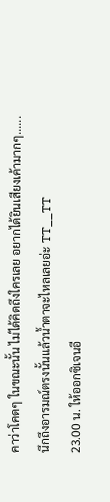คาว่าโคดๆ ในขณะนั้น ไม่ได้คิดถึงใครเลย อยากได้ยินเสียงเค้ามากๆ......
นึกถึงอารมณ์ตรงนั้นแล้วน้ำตาจะไหลเลยอ่ะ TT__TT
23.00 น. ให้ออกซิเจนอี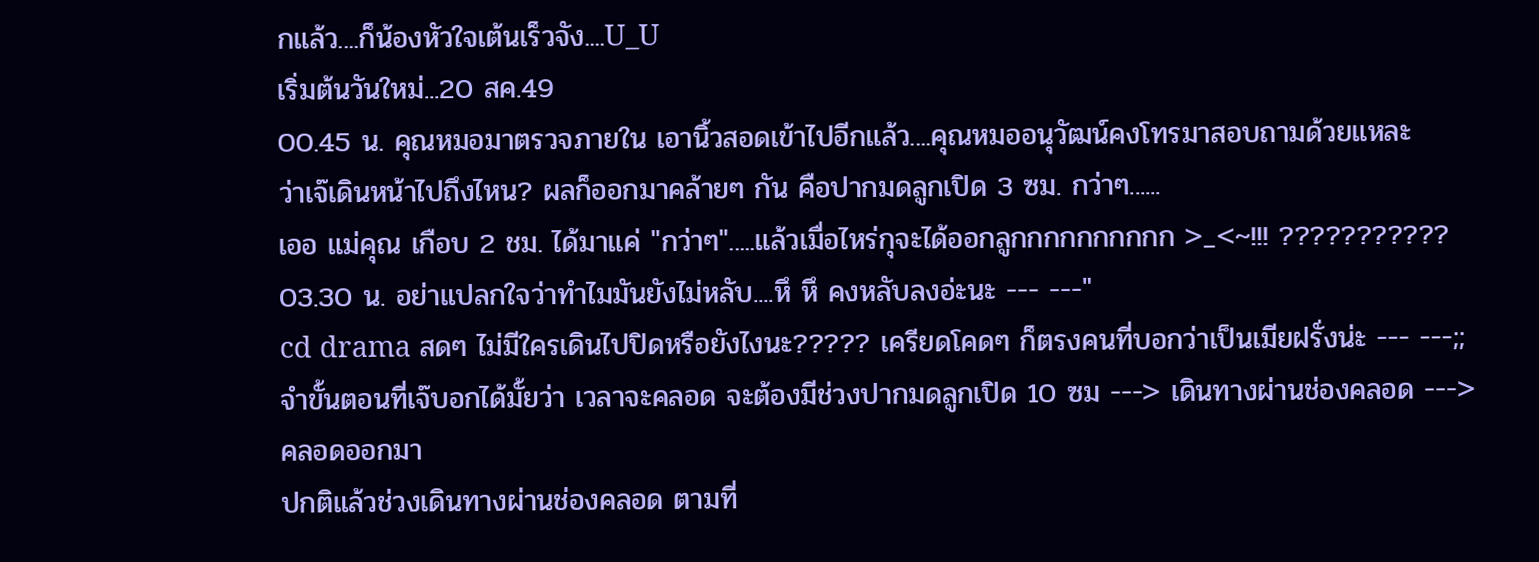กแล้ว....ก็น้องหัวใจเต้นเร็วจัง....U_U
เริ่มต้นวันใหม่...20 สค.49
00.45 น. คุณหมอมาตรวจภายใน เอานิ้วสอดเข้าไปอีกแล้ว....คุณหมออนุวัฒน์คงโทรมาสอบถามด้วยแหละ
ว่าเจ๊เดินหน้าไปถึงไหน? ผลก็ออกมาคล้ายๆ กัน คือปากมดลูกเปิด 3 ซม. กว่าๆ......
เออ แม่คุณ เกือบ 2 ชม. ได้มาแค่ "กว่าๆ".....แล้วเมื่อไหร่กุจะได้ออกลูกกกกกกกกกก >_<~!!! ???????????
03.30 น. อย่าแปลกใจว่าทำไมมันยังไม่หลับ....หึ หึ คงหลับลงอ่ะนะ --- ---"
cd drama สดๆ ไม่มีใครเดินไปปิดหรือยังไงนะ????? เครียดโคดๆ ก็ตรงคนที่บอกว่าเป็นเมียฝรั่งน่ะ --- ---;;
จำขั้นตอนที่เจ๊บอกได้มั้ยว่า เวลาจะคลอด จะต้องมีช่วงปากมดลูกเปิด 10 ซม ---> เดินทางผ่านช่องคลอด ---> คลอดออกมา
ปกติแล้วช่วงเดินทางผ่านช่องคลอด ตามที่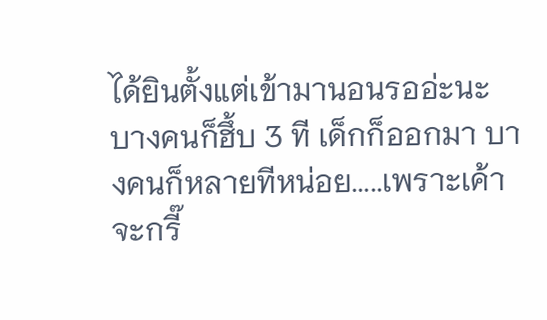ได้ยินตั้งแต่เข้ามานอนรออ่ะนะ
บางคนก็ฮึ้บ 3 ที เด็กก็ออกมา บางคนก็หลายทีหน่อย.....เพราะเค้าจะกรี๊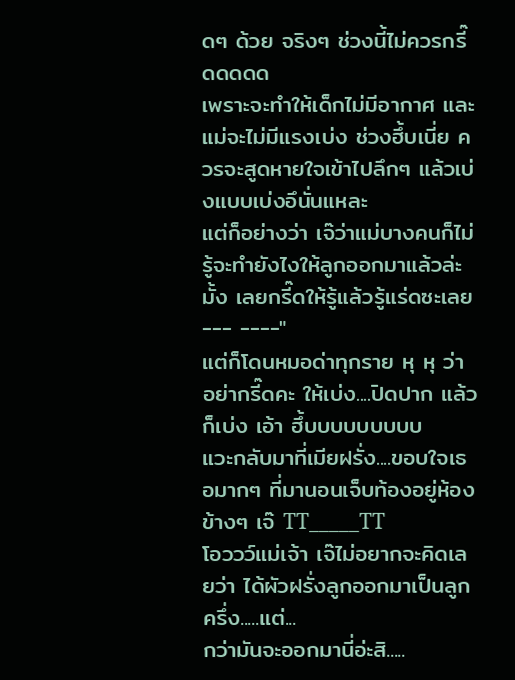ดๆ ด้วย จริงๆ ช่วงนี้ไม่ควรกรี๊ดดดดด
เพราะจะทำให้เด็กไม่มีอากาศ และแม่จะไม่มีแรงเบ่ง ช่วงฮึ้บเนี่ย ควรจะสูดหายใจเข้าไปลึกๆ แล้วเบ่งแบบเบ่งอึนั่นแหละ
แต่ก็อย่างว่า เจ๊ว่าแม่บางคนก็ไม่รู้จะทำยังไงให้ลูกออกมาแล้วล่ะมั้ง เลยกรี๊ดให้รู้แล้วรู้แร่ดซะเลย --- ----"
แต่ก็โดนหมอด่าทุกราย หุ หุ ว่า อย่ากรี๊ดคะ ให้เบ่ง....ปิดปาก แล้วก็เบ่ง เอ้า ฮึ้บบบบบบบบบ
แวะกลับมาที่เมียฝรั่ง....ขอบใจเธอมากๆ ที่มานอนเจ็บท้องอยู่ห้องข้างๆ เจ๊ TT_____TT
โอววว์แม่เจ้า เจ๊ไม่อยากจะคิดเลยว่า ได้ผัวฝรั่งลูกออกมาเป็นลูกครึ่ง.....แต่...
กว่ามันจะออกมานี่อ่ะสิ.....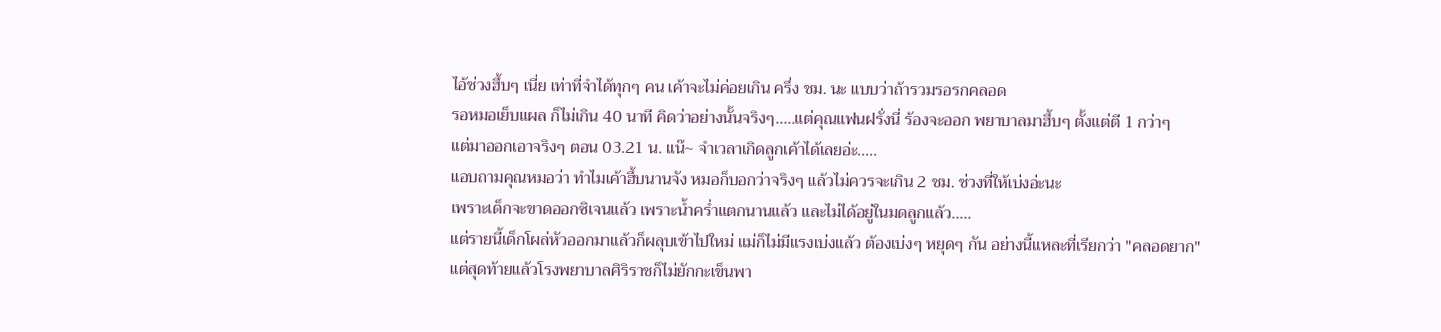ไอ้ช่วงฮึ้บๆ เนี่ย เท่าที่จำได้ทุกๆ คน เค้าจะไม่ค่อยเกิน ครึ่ง ชม. นะ แบบว่าถ้ารวมรอรกคลอด
รอหมอเย็บแผล ก็ไม่เกิน 40 นาที คิดว่าอย่างนั้นจริงๆ.....แต่คุณแฟนฝรั่งนี่ ร้องจะออก พยาบาลมาฮึ้บๆ ตั้งแต่ตี 1 กว่าๆ
แต่มาออกเอาจริงๆ ตอน 03.21 น. แน๊~ จำเวลาเกิดลูกเค้าได้เลยอ่ะ.....
แอบถามคุณหมอว่า ทำไมเค้าฮึ้บนานจัง หมอก็บอกว่าจริงๆ แล้วไม่ควรจะเกิน 2 ชม. ช่วงที่ให้เบ่งอ่ะนะ
เพราะเด็กจะขาดออกซิเจนแล้ว เพราะน้ำคร่ำแตกนานแล้ว และไม่ได้อยู่ในมดลูกแล้ว.....
แต่รายนี้เด็กโผล่หัวออกมาแล้วก็ผลุบเข้าไปใหม่ แม่ก็ไม่มีแรงเบ่งแล้ว ต้องเบ่งๆ หยุดๆ กัน อย่างนี้แหละที่เรียกว่า "คลอดยาก"
แต่สุดท้ายแล้วโรงพยาบาลศิริราชก็ไม่ยักกะเข็นพา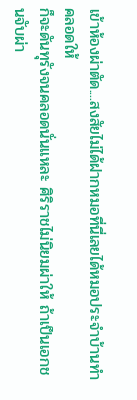เข้าห้องผ่าตัด....สงสัยไม่ได้ฝากหมอที่นี่เลยได้หมอประจำบ้านทำคลอดให้
ก็จะดันทุรังจนคลอดนั่นแหละ ศิริราชไม่นิยมผ่าให้ ถ้าเป็นเอกชนจับผ่า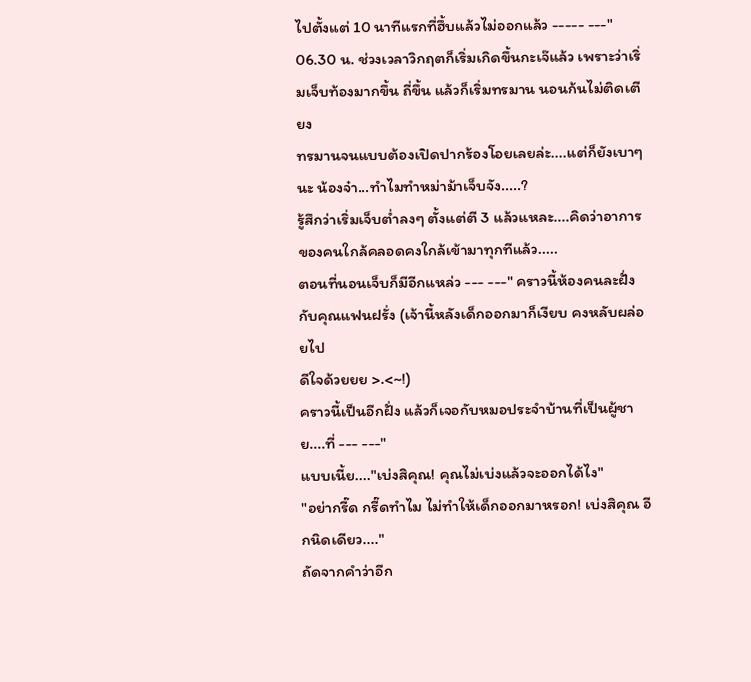ไปตั้งแต่ 10 นาทีแรกที่ฮึ้บแล้วไม่ออกแล้ว ----- ---"
06.30 น. ช่วงเวลาวิกฤตก็เริ่มเกิดขึ้นกะเจ๊แล้ว เพราะว่าเริ่มเจ็บท้องมากขึ้น ถี่ขึ้น แล้วก็เริ่มทรมาน นอนก้นไม่ติดเตียง
ทรมานจนแบบต้องเปิดปากร้องโอยเลยล่ะ....แต่ก็ยังเบาๆ นะ น้องจ๋า...ทำไมทำหม่าม้าเจ็บจัง.....?
รู้สึกว่าเริ่มเจ็บต่ำลงๆ ตั้งแต่ตี 3 แล้วแหละ....คิดว่าอาการของคนใกล้คลอดคงใกล้เข้ามาทุกทีแล้ว.....
ตอนที่นอนเจ็บก็มีอีกแหล่ว --- ---" คราวนี้ห้องคนละฝั่งกับคุณแฟนฝรั่ง (เจ้านี้หลังเด็กออกมาก็เงียบ คงหลับผล่อยไป
ดีใจด้วยยย >.<~!)
คราวนี้เป็นอีกฝั่ง แล้วก็เจอกับหมอประจำบ้านที่เป็นผู้ชาย....ที่ --- ---"
แบบเนี้ย...."เบ่งสิคุณ! คุณไม่เบ่งแล้วจะออกได้ไง"
"อย่ากรี๊ด กรี๊ดทำไม ไม่ทำให้เด็กออกมาหรอก! เบ่งสิคุณ อีกนิดเดียว...."
ถัดจากคำว่าอีก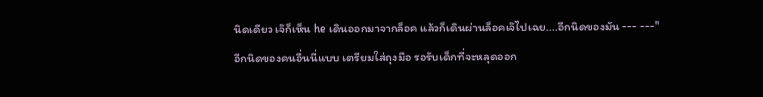นิดเดียว เจ๊ก็เห็น he เดินออกมาจากล็อค แล้วก็เดินผ่านล็อคเจ๊ไปเฉย....อีกนิดของมัน --- ---"
อีกนิดของคนอื่นนี่แบบ เตรียมใส่ถุงมือ รอรับเด็กที่จะหลุดออก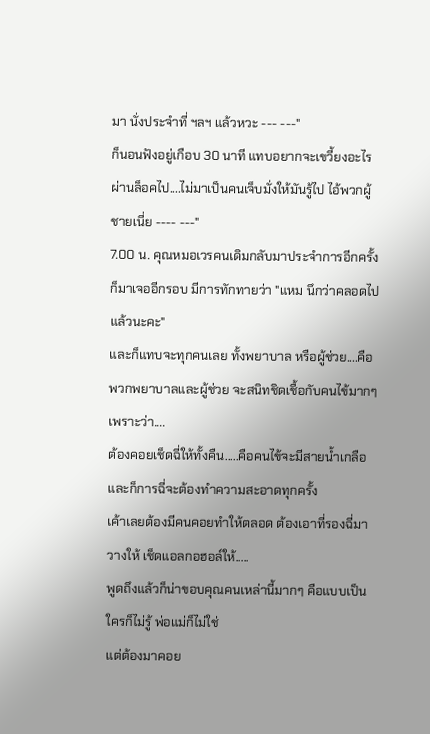มา นั่งประจำที่ ฯลฯ แล้วหวะ --- ---"
ก็นอนฟังอยู่เกือบ 30 นาที แทบอยากจะเขวี้ยงอะไรผ่านล็อคไป....ไม่มาเป็นคนเจ็บมั่งให้มันรู้ไป ไอ้พวกผู้ชายเนี่ย ---- ---"
7.00 น. คุณหมอเวรคนเดิมกลับมาประจำการอีกครั้ง ก็มาเจออีกรอบ มีการทักทายว่า "แหม นึกว่าคลอดไปแล้วนะคะ"
และก็แทบจะทุกคนเลย ทั้งพยาบาล หรือผู้ช่วย....คือพวกพยาบาลและผู้ช่วย จะสนิทชิดเชื้อกับคนไข้มากๆ เพราะว่า....
ต้องคอยเช็ดฉี่ให้ทั้งคืน.....คือคนไข้จะมีสายน้ำเกลือ และก็การฉี่จะต้องทำความสะอาดทุกครั้ง
เค้าเลยต้องมีคนคอยทำให้ตลอด ต้องเอาที่รองฉี่มาวางให้ เช็ดแอลกอฮอล์ให้.....
พูดถึงแล้วก็น่าขอบคุณคนเหล่านี้มากๆ คือแบบเป็นใครก็ไม่รู้ พ่อแม่ก็ไม่ใช่
แต่ต้องมาคอย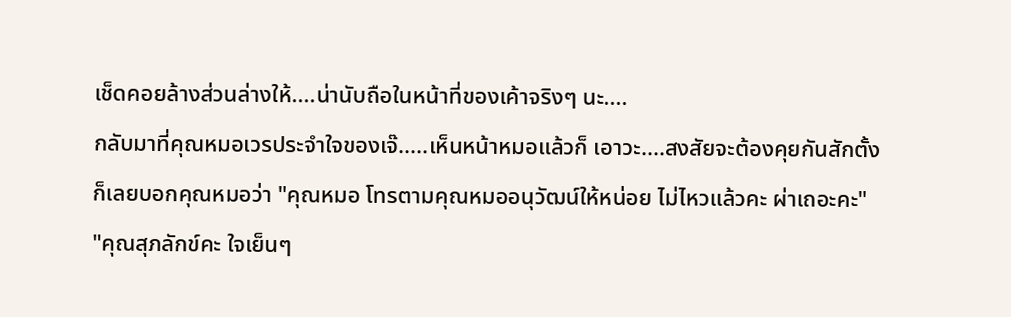เช็ดคอยล้างส่วนล่างให้....น่านับถือในหน้าที่ของเค้าจริงๆ นะ....
กลับมาที่คุณหมอเวรประจำใจของเจ๊.....เห็นหน้าหมอแล้วก็ เอาวะ....สงสัยจะต้องคุยกันสักตั้ง
ก็เลยบอกคุณหมอว่า "คุณหมอ โทรตามคุณหมออนุวัฒน์ให้หน่อย ไม่ไหวแล้วคะ ผ่าเถอะคะ"
"คุณสุภลักข์คะ ใจเย็นๆ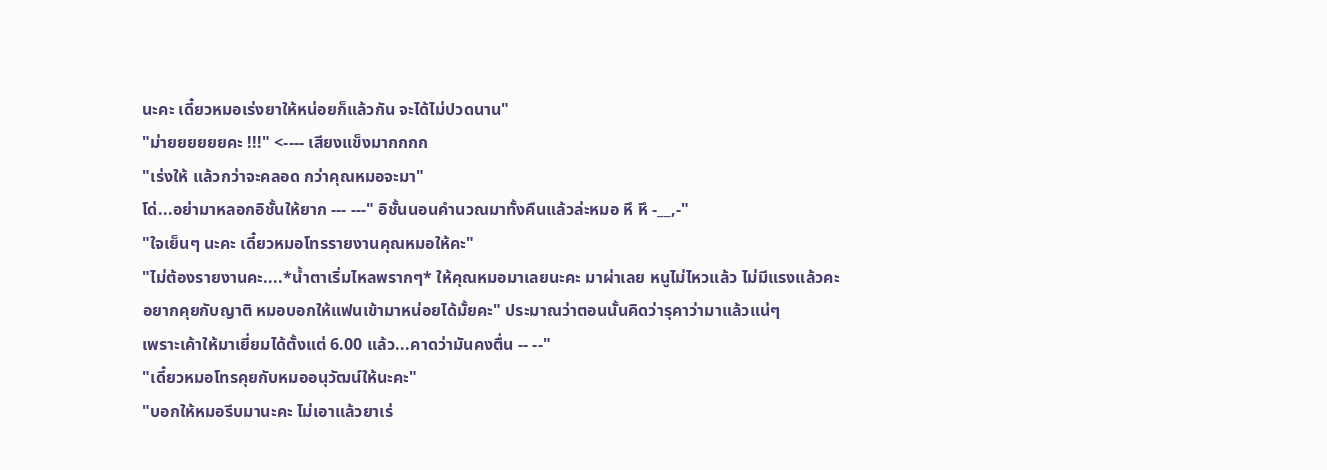นะคะ เดี๋ยวหมอเร่งยาให้หน่อยก็แล้วกัน จะได้ไม่ปวดนาน"
"ม่ายยยยยยคะ !!!" <---- เสียงแข็งมากกกก
"เร่งให้ แล้วกว่าจะคลอด กว่าคุณหมอจะมา"
โด่...อย่ามาหลอกอิชั้นให้ยาก --- ---" อิชั้นนอนคำนวณมาทั้งคืนแล้วล่ะหมอ หึ หึ -__,-"
"ใจเย็นๆ นะคะ เดี๋ยวหมอโทรรายงานคุณหมอให้คะ"
"ไม่ต้องรายงานคะ....*น้ำตาเริ่มไหลพรากๆ* ให้คุณหมอมาเลยนะคะ มาผ่าเลย หนูไม่ไหวแล้ว ไม่มีแรงแล้วคะ
อยากคุยกับญาติ หมอบอกให้แฟนเข้ามาหน่อยได้มั้ยคะ" ประมาณว่าตอนนั้นคิดว่ารุคาว่ามาแล้วแน่ๆ
เพราะเค้าให้มาเยี่ยมได้ตั้งแต่ 6.00 แล้ว...คาดว่ามันคงตื่น -- --"
"เดี๋ยวหมอโทรคุยกับหมออนุวัฒน์ให้นะคะ"
"บอกให้หมอรีบมานะคะ ไม่เอาแล้วยาเร่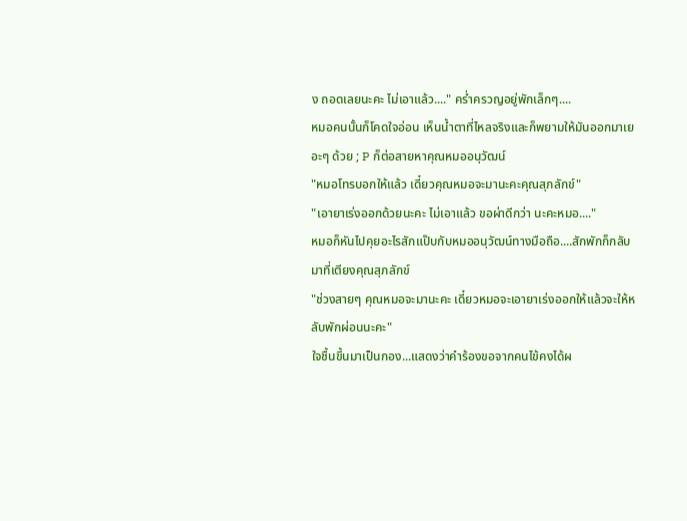ง ถอดเลยนะคะ ไม่เอาแล้ว...." คร่ำครวญอยู่พักเล็กๆ....
หมอคนนั้นก็โคดใจอ่อน เห็นน้ำตาที่ไหลจริงและก็พยามให้มันออกมาเยอะๆ ด้วย ; P ก็ต่อสายหาคุณหมออนุวัฒน์
"หมอโทรบอกให้แล้ว เดี๋ยวคุณหมอจะมานะคะคุณสุภลักข์"
"เอายาเร่งออกด้วยนะคะ ไม่เอาแล้ว ขอผ่าดีกว่า นะคะหมอ...."
หมอก็หันไปคุยอะไรสักแป๊บกับหมออนุวัฒน์ทางมือถือ....สักพักก็กลับมาที่เตียงคุณสุภลักข์
"ช่วงสายๆ คุณหมอจะมานะคะ เดี๋ยวหมอจะเอายาเร่งออกให้แล้วจะให้หลับพักผ่อนนะคะ"
ใจชื้นขึ้นมาเป็นกอง...แสดงว่าคำร้องขอจากคนไข้คงได้ผ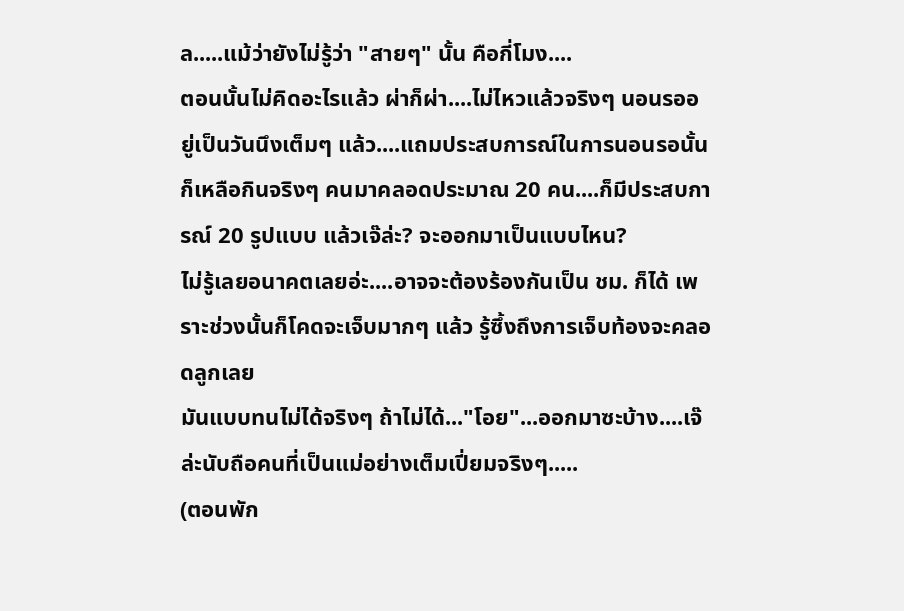ล.....แม้ว่ายังไม่รู้ว่า "สายๆ" นั้น คือกี่โมง....
ตอนนั้นไม่คิดอะไรแล้ว ผ่าก็ผ่า....ไม่ไหวแล้วจริงๆ นอนรออยู่เป็นวันนึงเต็มๆ แล้ว....แถมประสบการณ์ในการนอนรอนั้น
ก็เหลือกินจริงๆ คนมาคลอดประมาณ 20 คน....ก็มีประสบการณ์ 20 รูปแบบ แล้วเจ๊ล่ะ? จะออกมาเป็นแบบไหน?
ไม่รู้เลยอนาคตเลยอ่ะ....อาจจะต้องร้องกันเป็น ชม. ก็ได้ เพราะช่วงนั้นก็โคดจะเจ็บมากๆ แล้ว รู้ซึ้งถึงการเจ็บท้องจะคลอดลูกเลย
มันแบบทนไม่ได้จริงๆ ถ้าไม่ได้..."โอย"...ออกมาซะบ้าง....เจ๊ล่ะนับถือคนที่เป็นแม่อย่างเต็มเปี่ยมจริงๆ.....
(ตอนพัก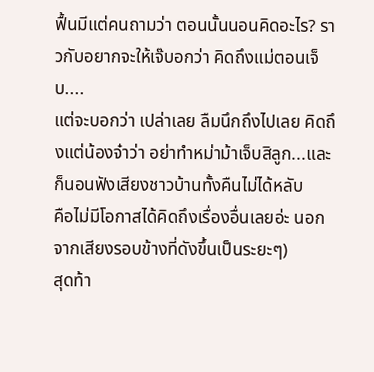ฟื้นมีแต่คนถามว่า ตอนนั้นนอนคิดอะไร? ราวกับอยากจะให้เจ๊บอกว่า คิดถึงแม่ตอนเจ็บ....
แต่จะบอกว่า เปล่าเลย ลืมนึกถึงไปเลย คิดถึงแต่น้องจ๋าว่า อย่าทำหม่าม้าเจ็บสิลูก...และก็นอนฟังเสียงชาวบ้านทั้งคืนไม่ได้หลับ
คือไม่มีโอกาสได้คิดถึงเรื่องอื่นเลยอ่ะ นอกจากเสียงรอบข้างที่ดังขึ้นเป็นระยะๆ)
สุดท้า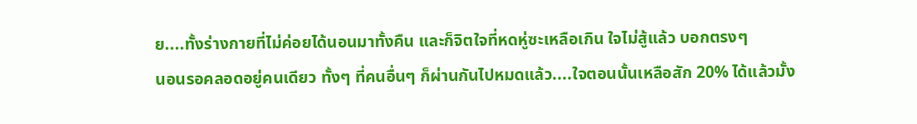ย....ทั้งร่างกายที่ไม่ค่อยได้นอนมาทั้งคืน และก็จิตใจที่หดหู่ซะเหลือเกิน ใจไม่สู้แล้ว บอกตรงๆ
นอนรอคลอดอยู่คนเดียว ทั้งๆ ที่คนอื่นๆ ก็ผ่านกันไปหมดแล้ว....ใจตอนนั้นเหลือสัก 20% ได้แล้วมั้ง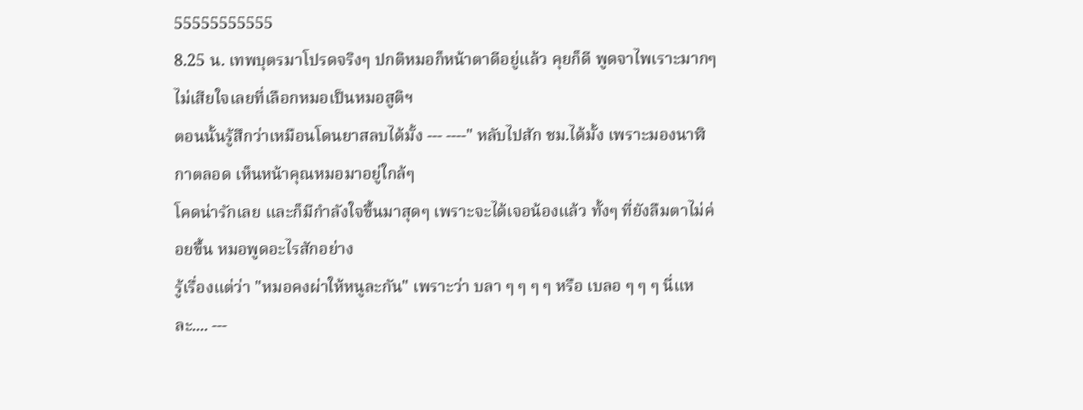55555555555
8.25 น. เทพบุตรมาโปรดจริงๆ ปกติหมอก็หน้าตาดีอยู่แล้ว คุยก็ดี พูดจาไพเราะมากๆ ไม่เสียใจเลยที่เลือกหมอเป็นหมอสูติฯ
ตอนนั้นรู้สึกว่าเหมือนโดนยาสลบได้มั้ง --- ----" หลับไปสัก ชม.ได้มั้ง เพราะมองนาฬิกาตลอด เห็นหน้าคุณหมอมาอยู่ใกล้ๆ
โคดน่ารักเลย และก็มีกำลังใจขึ้นมาสุดๆ เพราะจะได้เจอน้องแล้ว ทั้งๆ ที่ยังลืมตาไม่ค่อยขึ้น หมอพูดอะไรสักอย่าง
รู้เรื่องแต่ว่า "หมอคงผ่าให้หนูละกัน" เพราะว่า บลา ๆ ๆ ๆ ๆ หรือ เบลอ ๆ ๆ ๆ นี่แหละ.... ---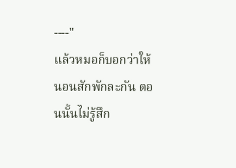----"
แล้วหมอก็บอกว่าให้นอนสักพักละกัน ตอนนั้นไม่รู้สึก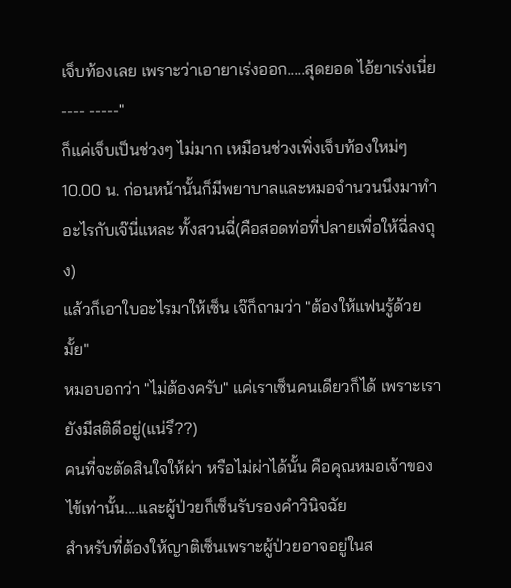เจ็บท้องเลย เพราะว่าเอายาเร่งออก.....สุดยอด ไอ้ยาเร่งเนี่ย ---- -----"
ก็แค่เจ็บเป็นช่วงๆ ไม่มาก เหมือนช่วงเพิ่งเจ็บท้องใหม่ๆ
10.00 น. ก่อนหน้านั้นก็มีพยาบาลและหมอจำนวนนึงมาทำอะไรกับเจ๊นี่แหละ ทั้งสวนฉี่(คือสอดท่อที่ปลายเพื่อให้ฉี่ลงถุง)
แล้วก็เอาใบอะไรมาให้เซ็น เจ๊ก็ถามว่า "ต้องให้แฟนรู้ด้วยมั้ย"
หมอบอกว่า "ไม่ต้องครับ" แค่เราเซ็นคนเดียวก็ได้ เพราะเรายังมีสติดีอยู่(แน่รึ??)
คนที่จะตัดสินใจให้ผ่า หรือไม่ผ่าได้นั้น คือคุณหมอเจ้าของไข้เท่านั้น....และผู้ป่วยก็เซ็นรับรองคำวินิจฉัย
สำหรับที่ต้องให้ญาติเซ็นเพราะผู้ป่วยอาจอยู่ในส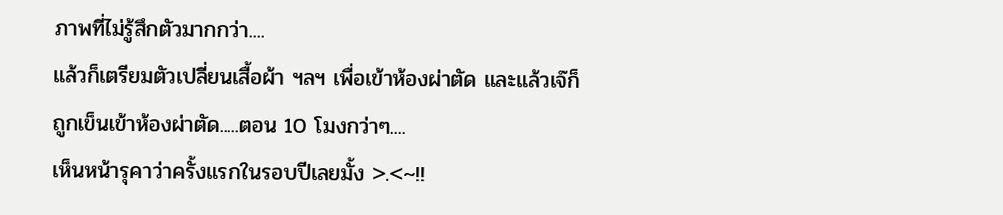ภาพที่ไม่รู้สึกตัวมากกว่า....
แล้วก็เตรียมตัวเปลี่ยนเสื้อผ้า ฯลฯ เพื่อเข้าห้องผ่าตัด และแล้วเจ๊ก็ถูกเข็นเข้าห้องผ่าตัด.....ตอน 10 โมงกว่าๆ....
เห็นหน้ารุคาว่าครั้งแรกในรอบปีเลยมั้ง >.<~!!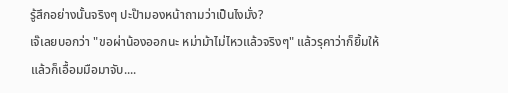รู้สึกอย่างนั้นจริงๆ ปะป๊ามองหน้าถามว่าเป็นไงมั่ง?
เจ๊เลยบอกว่า "ขอผ่าน้องออกนะ หม่าม้าไม่ไหวแล้วจริงๆ" แล้วรุคาว่าก็ยิ้มให้ แล้วก็เอื้อมมือมาจับ....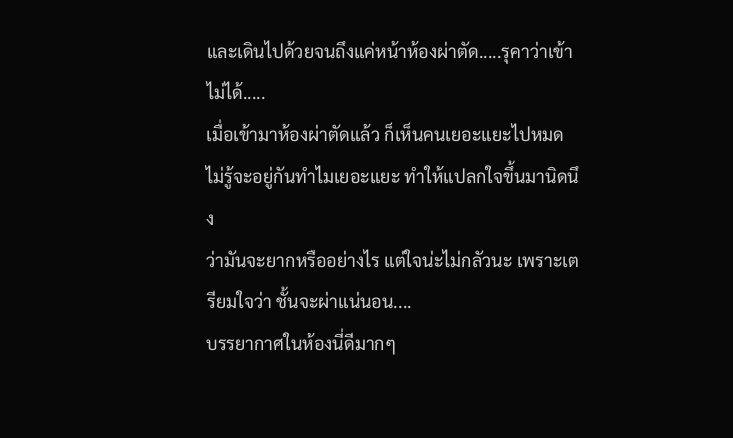และเดินไปด้วยจนถึงแค่หน้าห้องผ่าตัด.....รุคาว่าเข้าไม่ได้.....
เมื่อเข้ามาห้องผ่าตัดแล้ว ก็เห็นคนเยอะแยะไปหมด ไม่รู้จะอยู่กันทำไมเยอะแยะ ทำให้แปลกใจขึ้นมานิดนึง
ว่ามันจะยากหรืออย่างไร แต่ใจน่ะไม่กลัวนะ เพราะเตรียมใจว่า ชั้นจะผ่าแน่นอน....
บรรยากาศในห้องนี่ดีมากๆ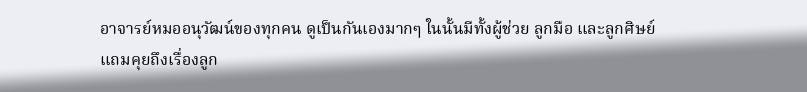อาจารย์หมออนุวัฒน์ของทุกคน ดูเป็นกันเองมากๆ ในนั้นมีทั้งผู้ช่วย ลูกมือ และลูกศิษย์
แถมคุยถึงเรื่องลูก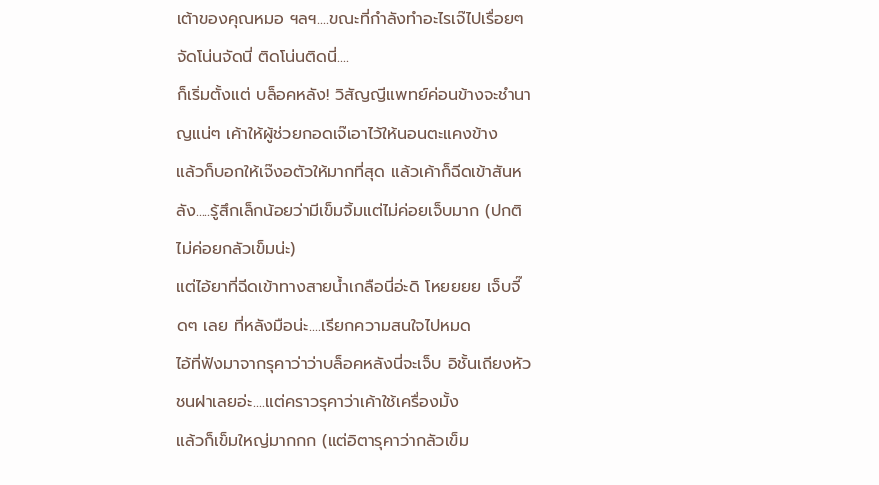เต้าของคุณหมอ ฯลฯ....ขณะที่กำลังทำอะไรเจ๊ไปเรื่อยๆ จัดโน่นจัดนี่ ติดโน่นติดนี่....
ก็เริ่มตั้งแต่ บล็อคหลัง! วิสัญญีแพทย์ค่อนข้างจะชำนาญแน่ๆ เค้าให้ผู้ช่วยกอดเจ๊เอาไว้ให้นอนตะแคงข้าง
แล้วก็บอกให้เจ๊งอตัวให้มากที่สุด แล้วเค้าก็ฉีดเข้าสันหลัง.....รู้สึกเล็กน้อยว่ามีเข็มจิ้มแต่ไม่ค่อยเจ็บมาก (ปกติไม่ค่อยกลัวเข็มน่ะ)
แต่ไอ้ยาที่ฉีดเข้าทางสายน้ำเกลือนี่อ่ะดิ โหยยยย เจ็บจี๊ดๆ เลย ที่หลังมือน่ะ....เรียกความสนใจไปหมด
ไอ้ที่ฟังมาจากรุคาว่าว่าบล็อคหลังนี่จะเจ็บ อิชั้นเถียงหัวชนฝาเลยอ่ะ....แต่คราวรุคาว่าเค้าใช้เครื่องมั้ง
แล้วก็เข็มใหญ่มากกก (แต่อิตารุคาว่ากลัวเข็ม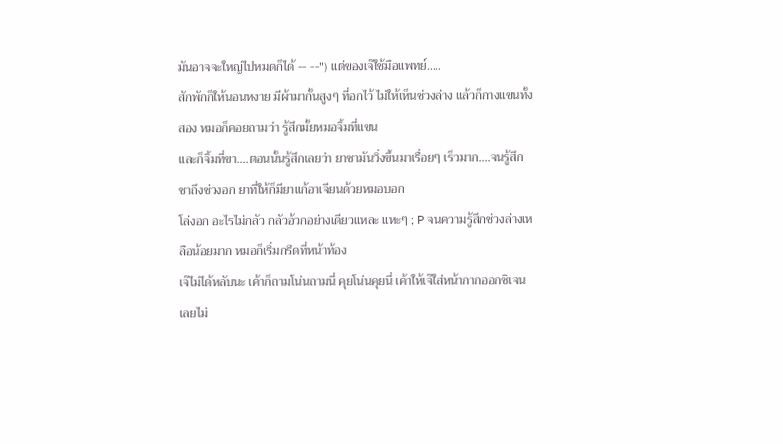มันอาจจะใหญ่ไปหมดก็ได้ -- --") แต่ของเจ๊ใช้มือแพทย์.....
สักพักก็ให้นอนหงาย มีผ้ามากั้นสูงๆ ที่อกไว้ ไม่ให้เห็นช่วงล่าง แล้วก็กางแขนทั้งสอง หมอก็คอยถามว่า รู้สึกมั้ยหมอจิ้มที่แขน
และก็จิ้มที่ขา....ตอนนั้นรู้สึกเลยว่า ยาชามันวิ่งขึ้นมาเรื่อยๆ เร็วมาก....จนรู้สึกชาถึงช่วงอก ยาที่ให้ก็มียาแก้อาเจียนด้วยหมอบอก
โล่งอก อะไรไม่กลัว กลัวอ้วกอย่างเดียวแหละ แหะๆ ; P จนความรู้สึกช่วงล่างเหลือน้อยมาก หมอก็เริ่มกรีดที่หน้าท้อง
เจ๊ไม่ได้หลับนะ เค้าก็ถามโน่นถามนี่ คุยโน่นคุยนี่ เค้าให้เจ๊ใส่หน้ากากออกซิเจน เลยไม่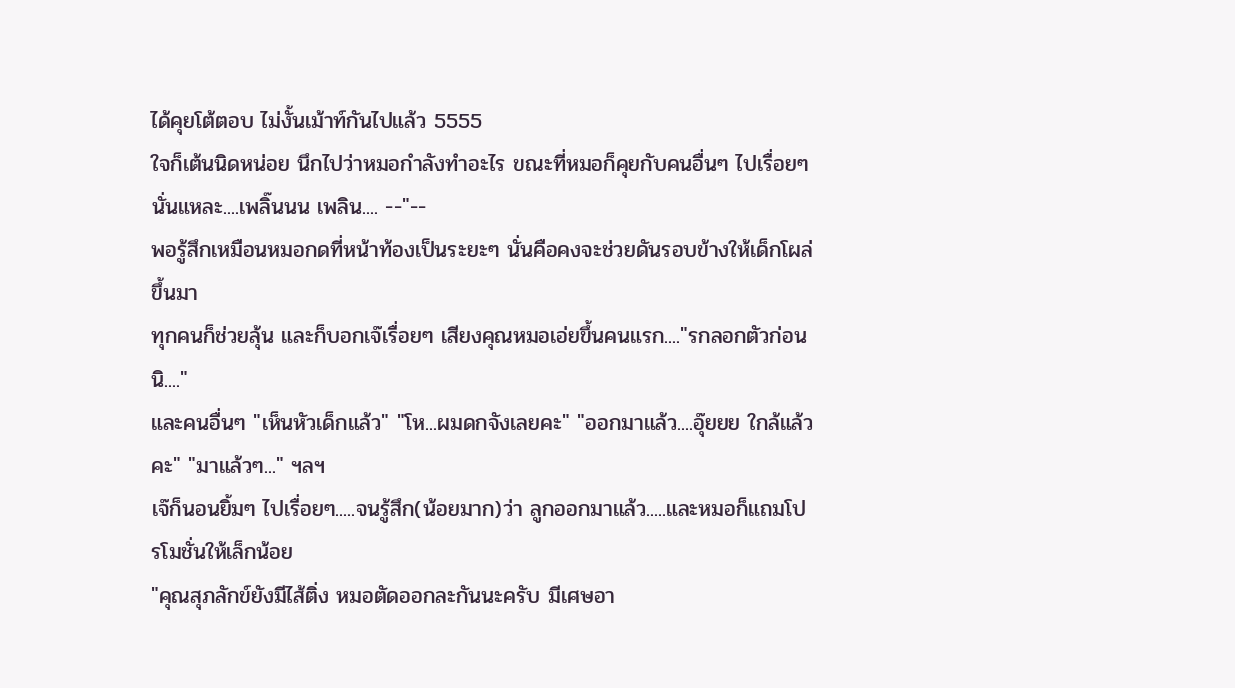ได้คุยโต้ตอบ ไม่งั้นเม้าท์กันไปแล้ว 5555
ใจก็เต้นนิดหน่อย นึกไปว่าหมอกำลังทำอะไร ขณะที่หมอก็คุยกับคนอื่นๆ ไปเรื่อยๆ นั่นแหละ....เพลิ๊นนน เพลิน.... --"--
พอรู้สึกเหมือนหมอกดที่หน้าท้องเป็นระยะๆ นั่นคือคงจะช่วยดันรอบข้างให้เด็กโผล่ขึ้นมา
ทุกคนก็ช่วยลุ้น และก็บอกเจ๊เรื่อยๆ เสียงคุณหมอเอ่ยขึ้นคนแรก...."รกลอกตัวก่อนนิ...."
และคนอื่นๆ "เห็นหัวเด็กแล้ว" "โห...ผมดกจังเลยคะ" "ออกมาแล้ว....อุ๊ยยย ใกล้แล้วคะ" "มาแล้วๆ..." ฯลฯ
เจ๊ก็นอนยิ้มๆ ไปเรื่อยๆ.....จนรู้สึก(น้อยมาก)ว่า ลูกออกมาแล้ว.....และหมอก็แถมโปรโมชั่นให้เล็กน้อย
"คุณสุภลักข์ยังมีไส้ติ่ง หมอตัดออกละกันนะครับ มีเศษอา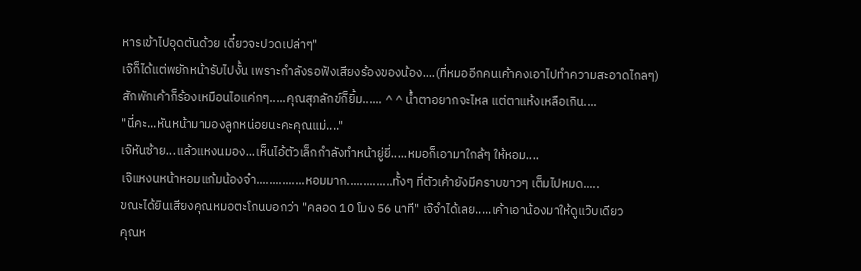หารเข้าไปอุดตันด้วย เดี๋ยวจะปวดเปล่าๆ"
เจ๊ก็ได้แต่พยักหน้ารับไปงั้น เพราะกำลังรอฟังเสียงร้องของน้อง....(ที่หมออีกคนเค้าคงเอาไปทำความสะอาดไกลๆ)
สักพักเค้าก็ร้องเหมือนไอแค่กๆ.....คุณสุภลักข์ก็ยิ้ม...... ^ ^ น้ำตาอยากจะไหล แต่ตาแห้งเหลือเกิน....
"นี่คะ...หันหน้ามามองลูกหน่อยนะคะคุณแม่...."
เจ๊หันซ้าย...แล้วแหงนมอง...เห็นไอ้ตัวเล็กกำลังทำหน้ายู่ยี่.....หมอก็เอามาใกล้ๆ ให้หอม....
เจ๊แหงนหน้าหอมแก้มน้องจ๋า...............หอมมาก..............ทั้งๆ ที่ตัวเค้ายังมีคราบขาวๆ เต็มไปหมด.....
ขณะได้ยินเสียงคุณหมอตะโกนบอกว่า "คลอด 10 โมง 56 นาที" เจ๊จำได้เลย.....เค้าเอาน้องมาให้ดูแว๊บเดียว
คุณห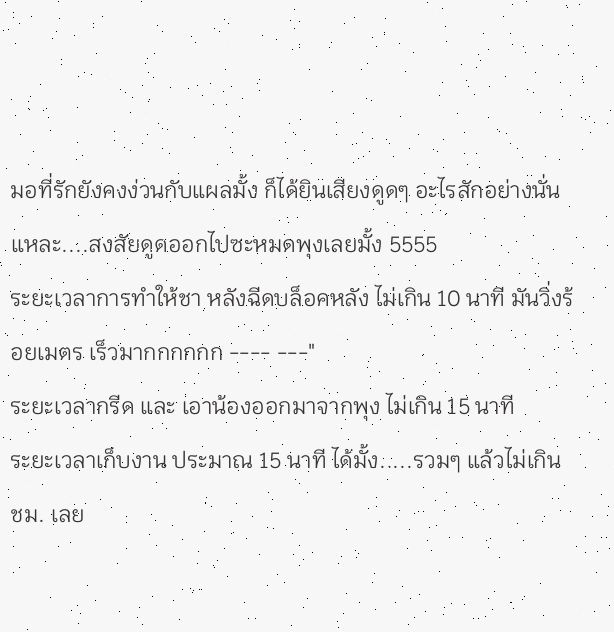มอที่รักยังคงง่วนกับแผลมั้ง ก็ได้ยินเสียงดูดๆ อะไรสักอย่างนั่นแหละ....สงสัยดูดออกไปซะหมดพุงเลยมั้ง 5555
ระยะเวลาการทำให้ชา หลังฉีดบล็อคหลัง ไม่เกิน 10 นาที มันวิ่งร้อยเมตร เร็วมากกกกกก ---- ---"
ระยะเวลากรีด และ เอาน้องออกมาจากพุง ไม่เกิน 15 นาที
ระยะเวลาเก็บงาน ประมาณ 15 นาที ได้มั้ง.....รวมๆ แล้วไม่เกิน ชม. เลย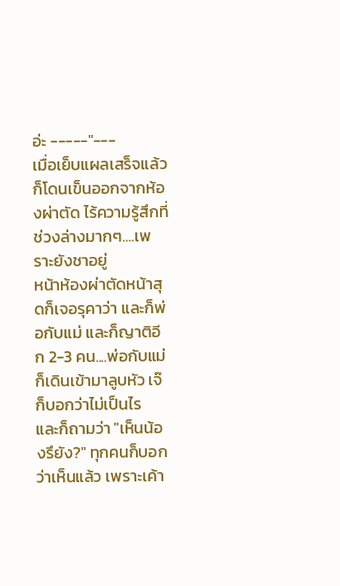อ่ะ -----"---
เมื่อเย็บแผลเสร็จแล้วก็โดนเข็นออกจากห้องผ่าตัด ไร้ความรู้สึกที่ช่วงล่างมากๆ....เพราะยังชาอยู่
หน้าห้องผ่าตัดหน้าสุดก็เจอรุคาว่า และก็พ่อกับแม่ และก็ญาติอีก 2-3 คน....พ่อกับแม่ก็เดินเข้ามาลูบหัว เจ๊ก็บอกว่าไม่เป็นไร
และก็ถามว่า "เห็นน้องรึยัง?" ทุกคนก็บอกว่าเห็นแล้ว เพราะเค้า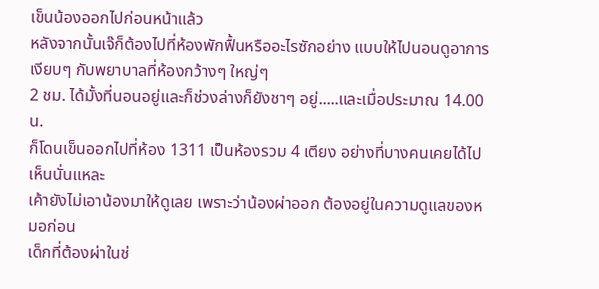เข็นน้องออกไปก่อนหน้าแล้ว
หลังจากนั้นเจ๊ก็ต้องไปที่ห้องพักฟื้นหรืออะไรซักอย่าง แบบให้ไปนอนดูอาการเงียบๆ กับพยาบาลที่ห้องกว้างๆ ใหญ่ๆ
2 ชม. ได้มั้งที่นอนอยู่และก็ช่วงล่างก็ยังชาๆ อยู่.....และเมื่อประมาณ 14.00 น.
ก็โดนเข็นออกไปที่ห้อง 1311 เป็นห้องรวม 4 เตียง อย่างที่บางคนเคยได้ไปเห็นนั่นแหละ
เค้ายังไม่เอาน้องมาให้ดูเลย เพราะว่าน้องผ่าออก ต้องอยู่ในความดูแลของหมอก่อน
เด็กที่ต้องผ่าในช่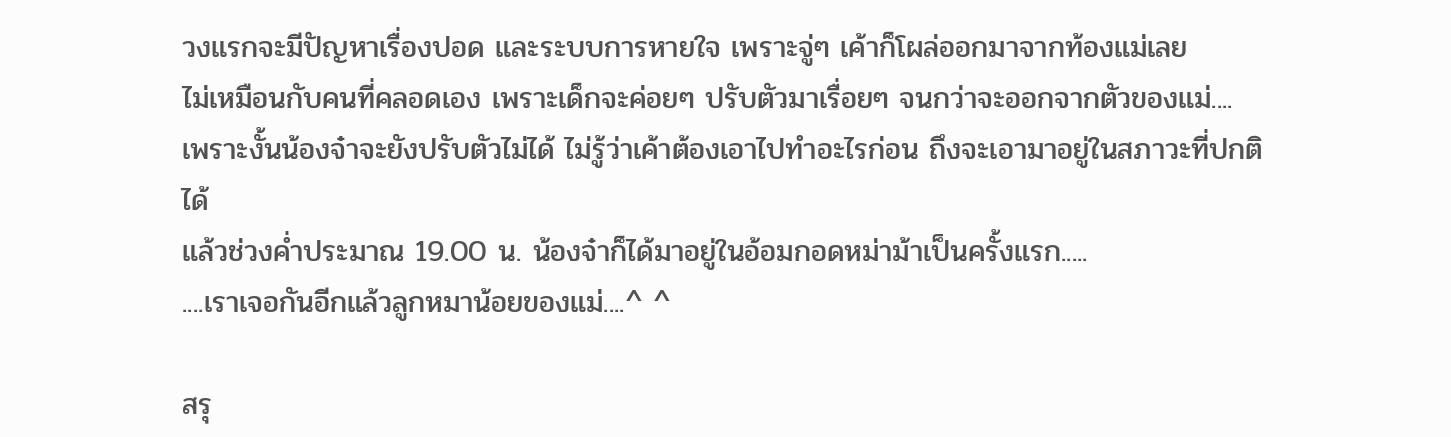วงแรกจะมีปัญหาเรื่องปอด และระบบการหายใจ เพราะจู่ๆ เค้าก็โผล่ออกมาจากท้องแม่เลย
ไม่เหมือนกับคนที่คลอดเอง เพราะเด็กจะค่อยๆ ปรับตัวมาเรื่อยๆ จนกว่าจะออกจากตัวของแม่....
เพราะงั้นน้องจ๋าจะยังปรับตัวไม่ได้ ไม่รู้ว่าเค้าต้องเอาไปทำอะไรก่อน ถึงจะเอามาอยู่ในสภาวะที่ปกติได้
แล้วช่วงค่ำประมาณ 19.00 น. น้องจ๋าก็ได้มาอยู่ในอ้อมกอดหม่าม้าเป็นครั้งแรก.....
....เราเจอกันอีกแล้วลูกหมาน้อยของแม่....^ ^

สรุ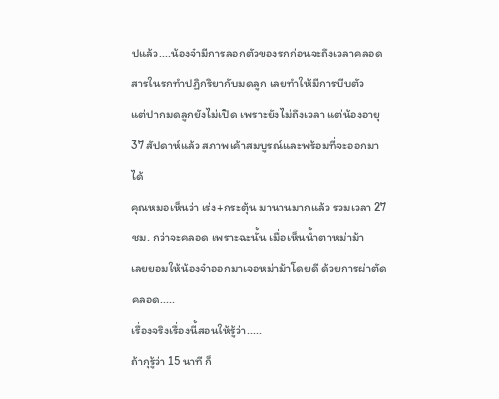ปแล้ว....น้องจ๋ามีการลอกตัวของรกก่อนจะถึงเวลาคลอด สารในรกทำปฏิกริยากับมดลูก เลยทำให้มีการบีบตัว
แต่ปากมดลูกยังไม่เปิด เพราะยังไม่ถึงเวลา แต่น้องอายุ 37 สัปดาห์แล้ว สภาพเค้าสมบูรณ์และพร้อมที่จะออกมาได้
คุณหมอเห็นว่า เร่ง+กระตุ้น มานานมากแล้ว รวมเวลา 27 ชม. กว่าจะคลอด เพราะฉะนั้น เมื่อเห็นน้ำตาหม่าม้า
เลยยอมให้น้องจ๋าออกมาเจอหม่าม้าโดยดี ด้วยการผ่าตัดคลอด.....
เรื่องจริงเรื่องนี้สอนให้รู้ว่า.....
ถ้ากุรู้ว่า 15 นาที ก็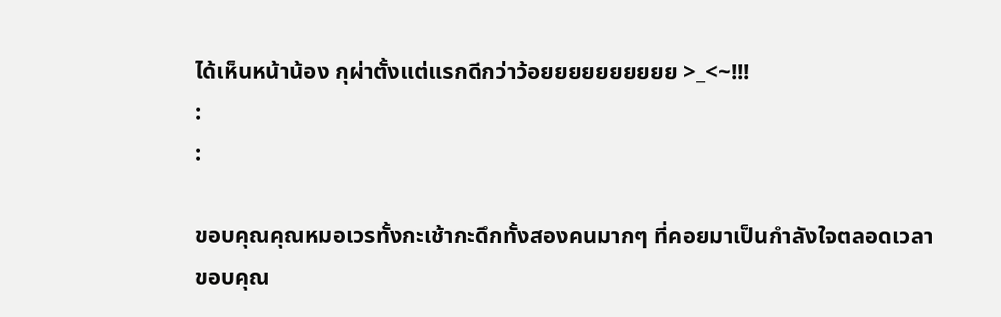ได้เห็นหน้าน้อง กุผ่าตั้งแต่แรกดีกว่าว้อยยยยยยยยยย >_<~!!!
:
:

ขอบคุณคุณหมอเวรทั้งกะเช้ากะดึกทั้งสองคนมากๆ ที่คอยมาเป็นกำลังใจตลอดเวลา
ขอบคุณ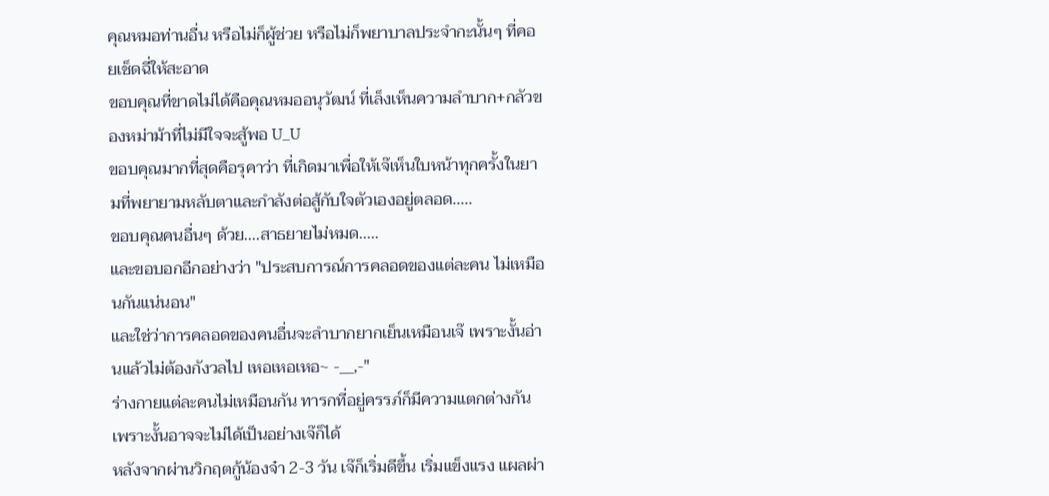คุณหมอท่านอื่น หรือไม่ก็ผู้ช่วย หรือไม่ก็พยาบาลประจำกะนั้นๆ ที่คอยเช็ดฉี่ให้สะอาด
ขอบคุณที่ขาดไม่ได้คือคุณหมออนุวัฒน์ ที่เล็งเห็นความลำบาก+กลัวของหม่าม้าที่ไม่มีใจจะสู้พอ U_U
ขอบคุณมากที่สุดคือรุคาว่า ที่เกิดมาเพื่อให้เจ๊เห็นใบหน้าทุกครั้งในยามที่พยายามหลับตาและกำลังต่อสู้กับใจตัวเองอยู่ตลอด.....
ขอบคุณคนอื่นๆ ด้วย....สาธยายไม่หมด.....
และขอบอกอีกอย่างว่า "ประสบการณ์การคลอดของแต่ละคน ไม่เหมือนกันแน่นอน"
และใช่ว่าการคลอดของคนอื่นจะลำบากยากเย็นเหมือนเจ๊ เพราะงั้นอ่านแล้วไม่ต้องกังวลไป เหอเหอเหอ~ -__,-"
ร่างกายแต่ละคนไม่เหมือนกัน ทารกที่อยู่ครรภ์ก็มีความแตกต่างกัน เพราะงั้นอาจจะไม่ได้เป็นอย่างเจ๊ก็ได้
หลังจากผ่านวิกฤตกู้น้องจ๋า 2-3 วัน เจ๊ก็เริ่มดีขึ้น เริ่มแข็งแรง แผลผ่า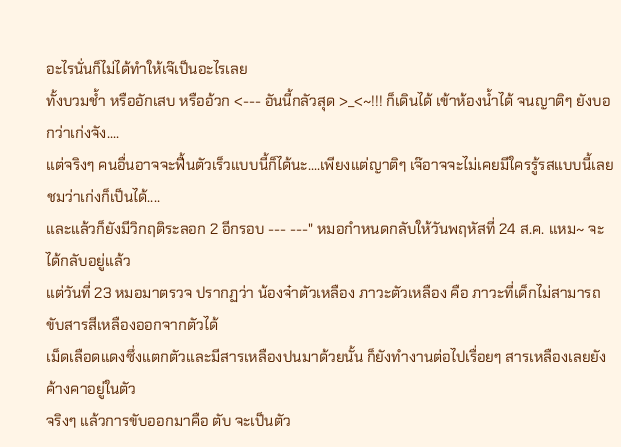อะไรนั่นก็ไม่ได้ทำให้เจ๊เป็นอะไรเลย
ทั้งบวมช้ำ หรืออักเสบ หรืออ้วก <--- อันนี้กลัวสุด >_<~!!! ก็เดินได้ เข้าห้องน้ำได้ จนญาติๆ ยังบอกว่าเก่งจัง....
แต่จริงๆ คนอื่นอาจจะฟื้นตัวเร็วแบบนี้ก็ได้นะ....เพียงแต่ญาติๆ เจ๊อาจจะไม่เคยมีใครรู้รสแบบนี้เลยชมว่าเก่งก็เป็นได้....
และแล้วก็ยังมีวิกฤติระลอก 2 อีกรอบ --- ---" หมอกำหนดกลับให้วันพฤหัสที่ 24 ส.ค. แหม~ จะได้กลับอยู่แล้ว
แต่วันที่ 23 หมอมาตรวจ ปรากฏว่า น้องจ๋าตัวเหลือง ภาวะตัวเหลือง คือ ภาวะที่เด็กไม่สามารถขับสารสีเหลืองออกจากตัวได้
เม็ดเลือดแดงซึ่งแตกตัวและมีสารเหลืองปนมาด้วยนั้น ก็ยังทำงานต่อไปเรื่อยๆ สารเหลืองเลยยังค้างคาอยู่ในตัว
จริงๆ แล้วการขับออกมาคือ ตับ จะเป็นตัว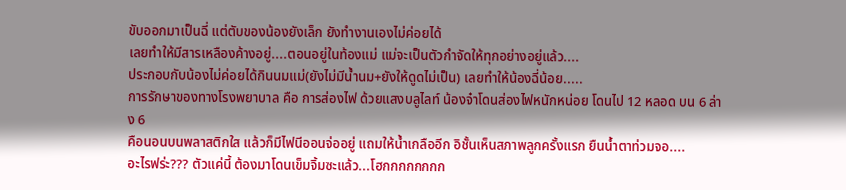ขับออกมาเป็นฉี่ แต่ตับของน้องยังเล็ก ยังทำงานเองไม่ค่อยได้
เลยทำให้มีสารเหลืองค้างอยู่....ตอนอยู่ในท้องแม่ แม่จะเป็นตัวกำจัดให้ทุกอย่างอยู่แล้ว....
ประกอบกับน้องไม่ค่อยได้กินนมแม่(ยังไม่มีน้ำนม+ยังให้ดูดไม่เป็น) เลยทำให้น้องฉี่น้อย.....
การรักษาของทางโรงพยาบาล คือ การส่องไฟ ด้วยแสงบลูไลท์ น้องจ๋าโดนส่องไฟหนักหน่อย โดนไป 12 หลอด บน 6 ล่าง 6
คือนอนบนพลาสติกใส แล้วก็มีไฟนีออนจ่ออยู่ แถมให้น้ำเกลืออีก อิชั้นเห็นสภาพลูกครั้งแรก ยืนน้ำตาท่วมจอ....
อะไรฟร่ะ??? ตัวแค่นี้ ต้องมาโดนเข็มจิ้มซะแล้ว...โฮกกกกกกกก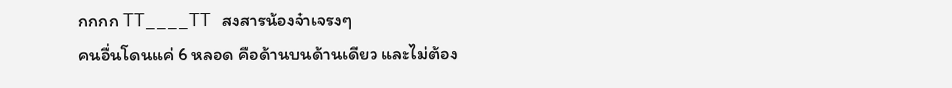กกกก TT____TT สงสารน้องจ๋าเจรงๆ
คนอื่นโดนแค่ 6 หลอด คือด้านบนด้านเดียว และไม่ต้อง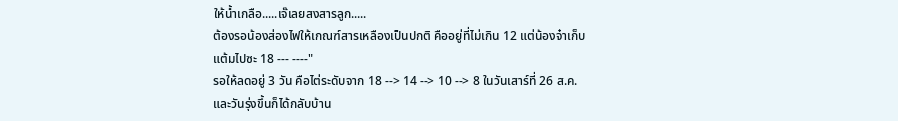ให้น้ำเกลือ.....เจ๊เลยสงสารลูก.....
ต้องรอน้องส่องไฟให้เกณฑ์สารเหลืองเป็นปกติ คืออยู่ที่ไม่เกิน 12 แต่น้องจ๋าเก็บแต้มไปซะ 18 --- ----"
รอให้ลดอยู่ 3 วัน คือไต่ระดับจาก 18 --> 14 --> 10 --> 8 ในวันเสาร์ที่ 26 ส.ค. และวันรุ่งขึ้นก็ได้กลับบ้าน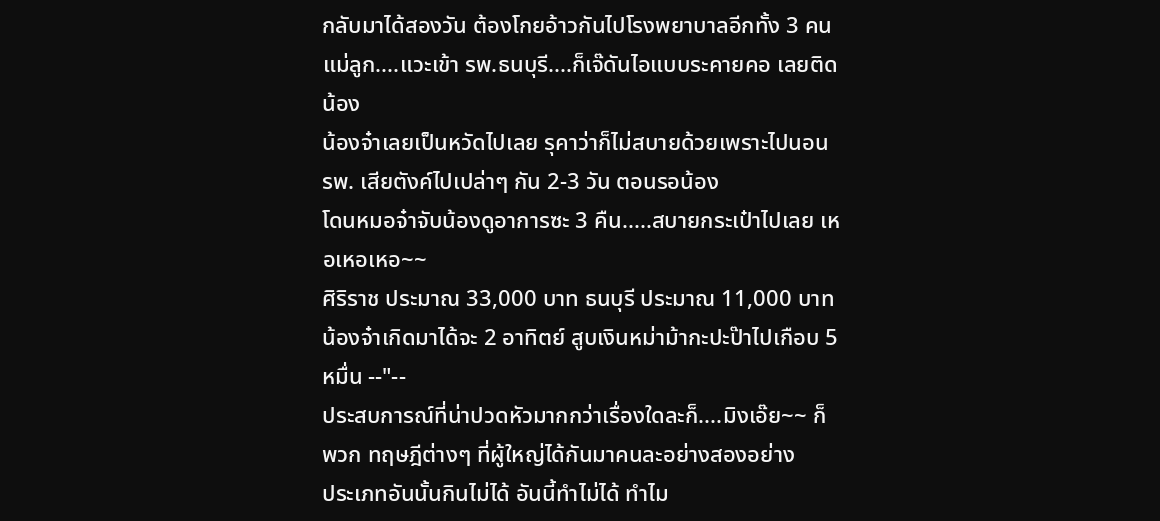กลับมาได้สองวัน ต้องโกยอ้าวกันไปโรงพยาบาลอีกทั้ง 3 คนแม่ลูก....แวะเข้า รพ.ธนบุรี....ก็เจ๊ดันไอแบบระคายคอ เลยติดน้อง
น้องจ๋าเลยเป็นหวัดไปเลย รุคาว่าก็ไม่สบายด้วยเพราะไปนอน รพ. เสียตังค์ไปเปล่าๆ กัน 2-3 วัน ตอนรอน้อง
โดนหมอจ๋าจับน้องดูอาการซะ 3 คืน.....สบายกระเป๋าไปเลย เหอเหอเหอ~~
ศิริราช ประมาณ 33,000 บาท ธนบุรี ประมาณ 11,000 บาท
น้องจ๋าเกิดมาได้จะ 2 อาทิตย์ สูบเงินหม่าม้ากะปะป๊าไปเกือบ 5 หมื่น --"--
ประสบการณ์ที่น่าปวดหัวมากกว่าเรื่องใดละก็....มิงเอ๊ย~~ ก็พวก ทฤษฎีต่างๆ ที่ผู้ใหญ่ได้กันมาคนละอย่างสองอย่าง
ประเภทอันนั้นกินไม่ได้ อันนี้ทำไม่ได้ ทำไม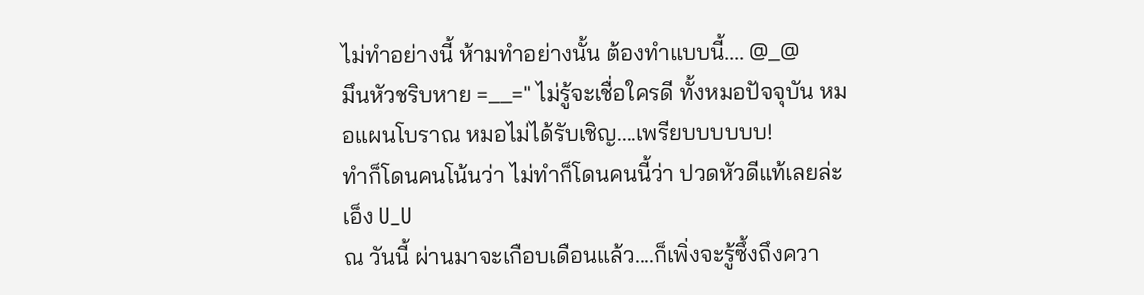ไม่ทำอย่างนี้ ห้ามทำอย่างนั้น ต้องทำแบบนี้.... @_@
มึนหัวชริบหาย =__=" ไม่รู้จะเชื่อใครดี ทั้งหมอปัจจุบัน หมอแผนโบราณ หมอไม่ได้รับเชิญ....เพรียบบบบบบ!
ทำก็โดนคนโน้นว่า ไม่ทำก็โดนคนนี้ว่า ปวดหัวดีแท้เลยล่ะเอ็ง U_U
ณ วันนี้ ผ่านมาจะเกือบเดือนแล้ว....ก็เพิ่งจะรู้ซึ้งถึงควา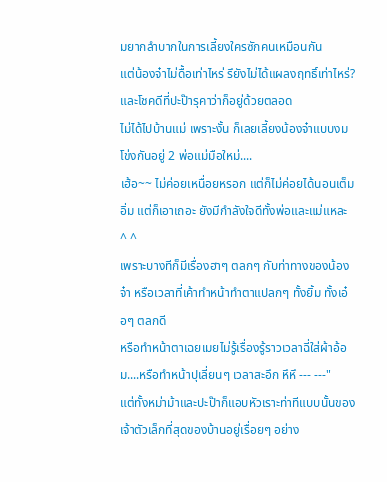มยากลำบากในการเลี้ยงใครซักคนเหมือนกัน
แต่น้องจ๋าไม่ดื้อเท่าไหร่ รึยังไม่ได้แผลงฤทธิ์เท่าไหร่? และโชคดีที่ปะป๊ารุคาว่าก็อยู่ด้วยตลอด
ไม่ได้ไปบ้านแม่ เพราะงั้น ก็เลยเลี้ยงน้องจ๋าแบบงมโข่งกันอยู่ 2 พ่อแม่มือใหม่....
เฮ้อ~~ ไม่ค่อยเหนื่อยหรอก แต่ก็ไม่ค่อยได้นอนเต็มอิ่ม แต่ก็เอาเถอะ ยังมีกำลังใจดีทั้งพ่อและแม่แหละ ^ ^
เพราะบางทีก็มีเรื่องฮาๆ ตลกๆ กับท่าทางของน้องจ๋า หรือเวลาที่เค้าทำหน้าทำตาแปลกๆ ทั้งยิ้ม ทั้งเอ๋อๆ ตลกดี
หรือทำหน้าตาเฉยเมยไม่รู้เรื่องรู้ราวเวลาฉี่ใส่ผ้าอ้อม....หรือทำหน้าปุเลี่ยนๆ เวลาสะอึก หึหึ --- ---"
แต่ทั้งหม่าม้าและปะป๊าก็แอบหัวเราะท่าทีแบบนั้นของเจ้าตัวเล็กที่สุดของบ้านอยู่เรื่อยๆ อย่าง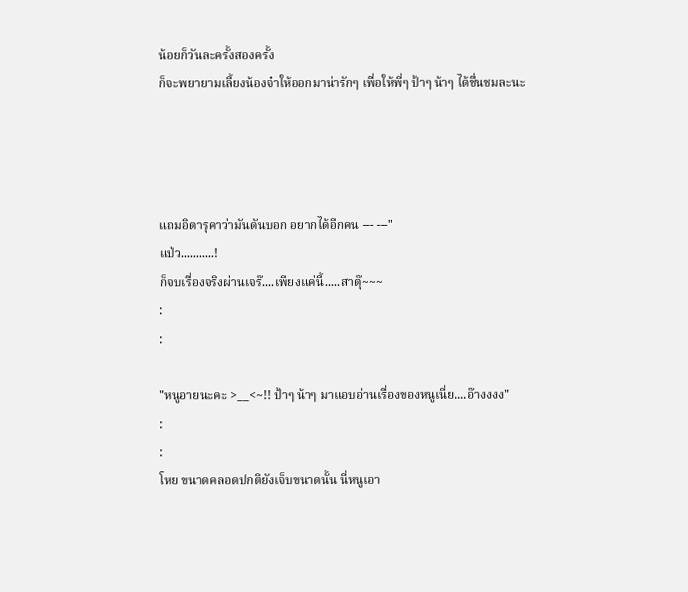น้อยก็วันละครั้งสองครั้ง
ก็จะพยายามเลี้ยงน้องจ๋าให้ออกมาน่ารักๆ เพื่อให้พี่ๆ ป้าๆ น้าๆ ได้ชื่นชมละนะ




แถมอิตารุคาว่ามันดันบอก อยากได้อีกคน --- ---"
แป่ว...........!
ก็จบเรื่องจริงผ่านเจร๊....เพียงแค่นี้.....สาตุ๊~~~
:
:

"หนูอายนะคะ >__<~!! ป้าๆ น้าๆ มาแอบอ่านเรื่องของหนูเนี่ย....อ๊างงงง"
:
:
โหย ขนาดคลอดปกติยังเจ็บขนาดนั้น นี่หนูเอา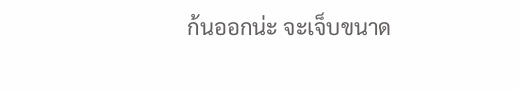ก้นออกน่ะ จะเจ็บขนาด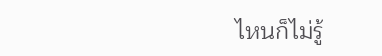ไหนก็ไม่รู้